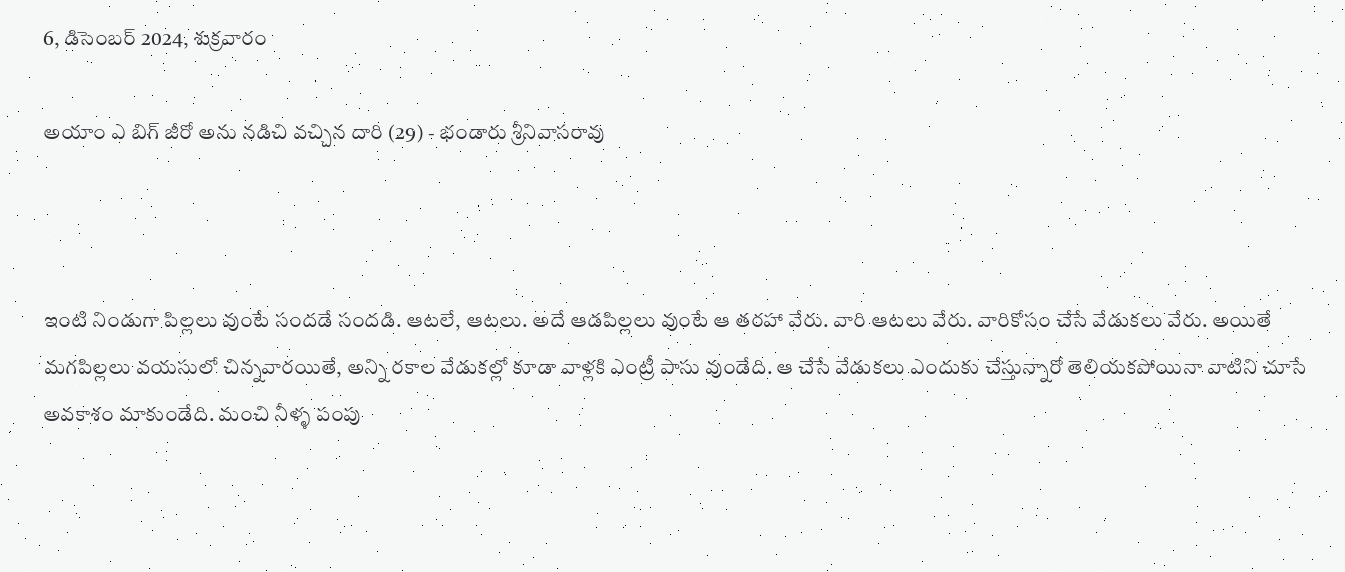6, డిసెంబర్ 2024, శుక్రవారం

అయాం ఎ బిగ్ జీరో అను నడిచి వచ్చిన దారి (29) - భండారు శ్రీనివాసరావు



ఇంటి నిండుగా పిల్లలు వుంటే సందడే సందడి. ఆటలే, ఆటలు. అదే ఆడపిల్లలు వుంటే ఆ తరహా వేరు. వారి ఆటలు వేరు. వారికోసం చేసే వేడుకలు వేరు. అయితే మగపిల్లలు వయసులో చిన్నవారయితే, అన్ని రకాల వేడుకల్లో కూడా వాళ్లకి ఎంట్రీ పాసు వుండేది. ఆ చేసే వేడుకలు ఎందుకు చేస్తున్నారో తెలియకపోయినా వాటిని చూసే అవకాశం మాకుండేది. మంచి నీళ్ళ పంపు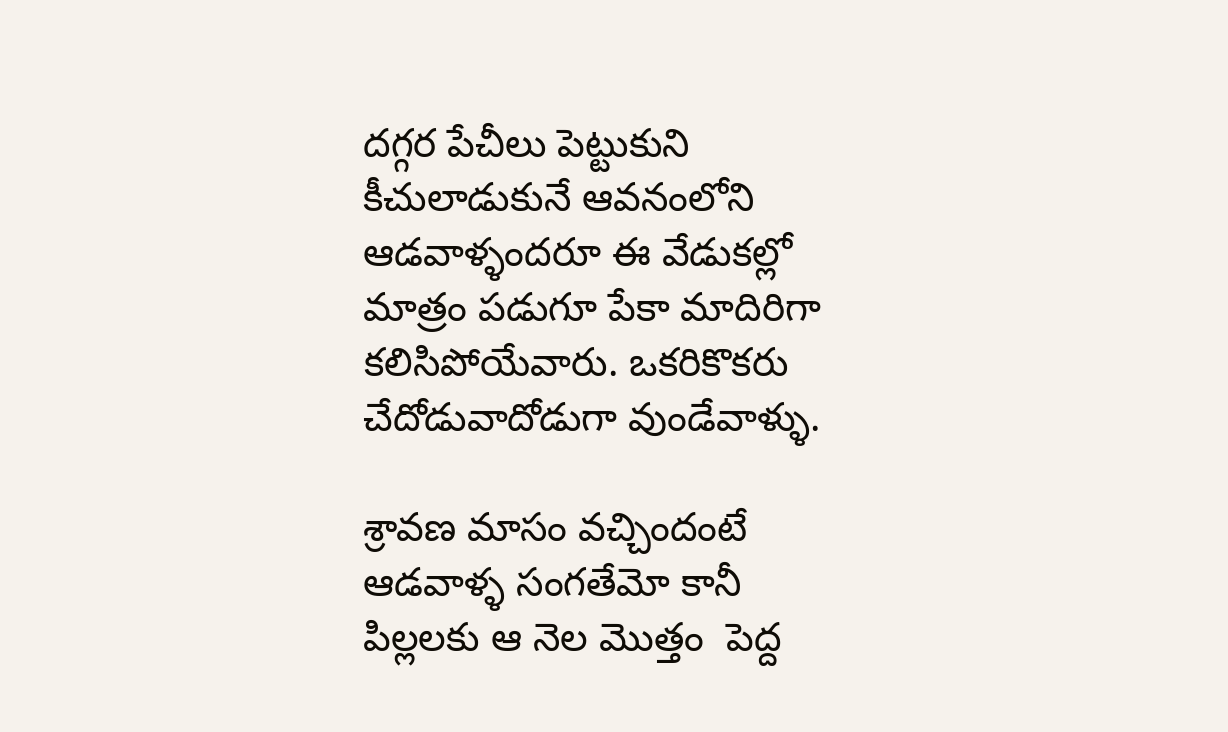దగ్గర పేచీలు పెట్టుకుని కీచులాడుకునే ఆవనంలోని ఆడవాళ్ళందరూ ఈ వేడుకల్లో మాత్రం పడుగూ పేకా మాదిరిగా కలిసిపోయేవారు. ఒకరికొకరు చేదోడువాదోడుగా వుండేవాళ్ళు.

శ్రావణ మాసం వచ్చిందంటే ఆడవాళ్ళ సంగతేమో కానీ పిల్లలకు ఆ నెల మొత్తం  పెద్ద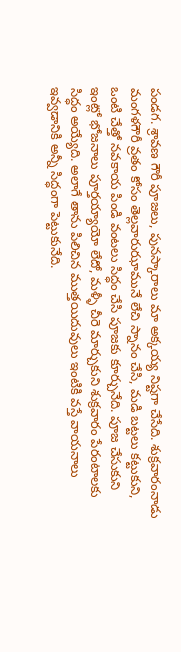పండగ. శ్రావణ గౌరీ పూజలు, పునస్కారాలు మా అక్కయ్య నిష్టగా చేసేది. శుక్రవారంనాడు మంగళగౌరీ వ్రతం కోసం తెల్లవారుఝామునే లేచి స్నానం చేసి, మడి బట్టలు కట్టుకుని,  ఒంటి చేత్తో నవకాయ పిండి వంటలు సిద్ధం చేసి పూజకు కూర్చునేది. పూజ చేసుకుని ఇంట్లో భోజనాలు పూర్తయ్యాయో లేదో, మళ్ళీ చీరె మార్చుకుని శుక్రవారం పేరంటాలకు సిద్ధం అయ్యేది. అలాగే తాను పిలిచిన ముత్తయిదువులు ఇంటికి వస్తే వాయనాలు ఇవ్వడానికి అన్నీ సిద్ధంగా పెట్టుకునేది.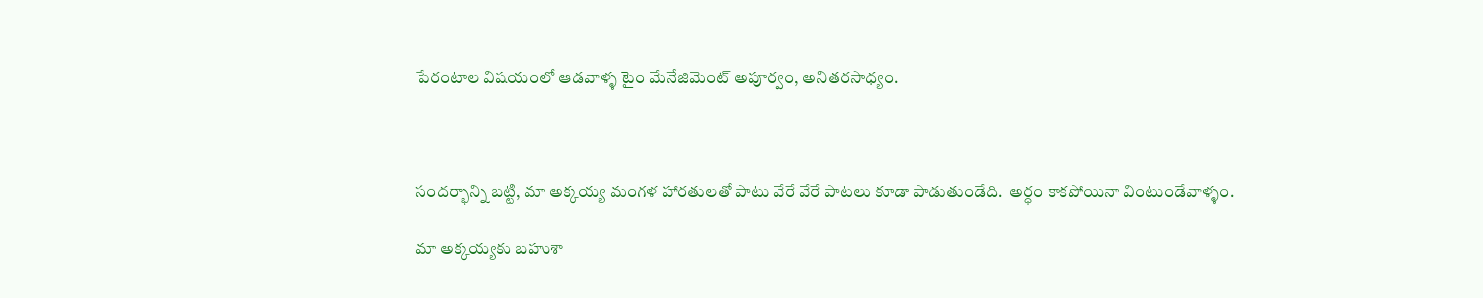పేరంటాల విషయంలో ఆడవాళ్ళ టైం మేనేజిమెంట్ అపూర్వం, అనితరసాధ్యం.



సందర్భాన్ని బట్టి, మా అక్కయ్య మంగళ హారతులతో పాటు వేరే వేరే పాటలు కూడా పాడుతుండేది.  అర్ధం కాకపోయినా వింటుండేవాళ్ళం.

మా అక్కయ్యకు బహుశా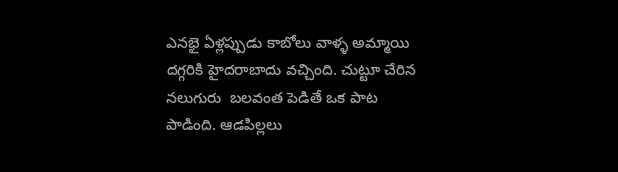ఎనభై ఏళ్లప్పుడు కాబోలు వాళ్ళ అమ్మాయి దగ్గరికి హైదరాబాదు వచ్చింది. చుట్టూ చేరిన నలుగురు  బలవంత పెడితే ఒక పాట పాడింది. ఆడపిల్లలు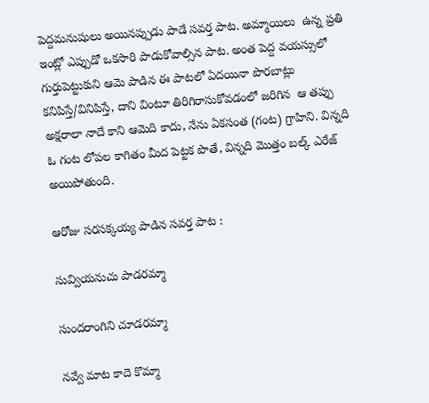పెద్దమనుషులు అయినప్పుడు పాడే సవర్త పాట. అమ్మాయిలు  ఉన్న ప్రతి ఇంట్లో ఎప్పుడో ఒకసారి పాడుకోవాల్సిన పాట. అంత పెద్ద వయస్సులో గుర్తుపెట్టుకుని ఆమె పాడిన ఈ పాటలో ఏదయినా పొరబాట్లు కనిపిస్తే/వినిపిస్తే, దాని వింటూ తిరిగిరాసుకోవడంలో జరిగిన  ఆ తప్పు అక్షరాలా నాదే కాని ఆమెది కాదు, నేను ఏకసంత (గంట) గ్రాహిని. విన్నది ఓ గంట లోపల కాగితం మీద పెట్టక పొతే, విన్నది మొత్తం బల్క్ ఎరేజ్ అయిపోతుంది.

ఆరోజు సరసక్కయ్య పాడిన సవర్త పాట :

సువ్వియనుచు పాడరమ్మా

సుందరాంగిని చూడరమ్మా

నవ్వే మాట కాదె కొమ్మా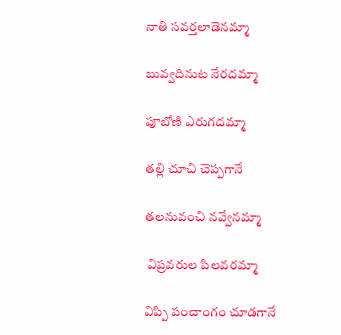నాతి సవర్తలాడెనమ్మా

బువ్వదినుట నేరదమ్మా

పూబోణి ఎరుగదమ్మా

తల్లి చూచి చెప్పగానే

తలనువంచి నవ్వేనమ్మా

 విప్రవరుల పిలవరమ్మా

విప్పి పంచాంగం చూడగానే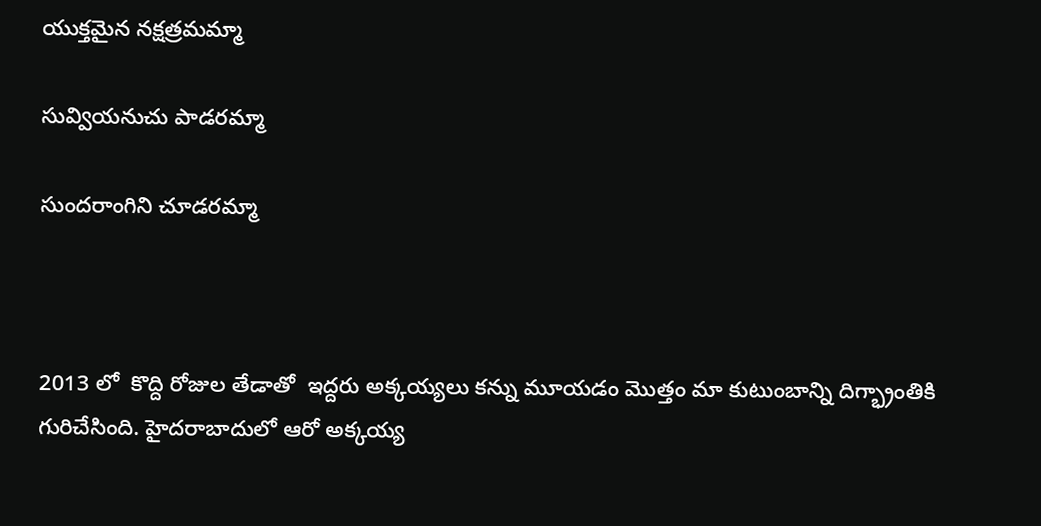యుక్తమైన నక్షత్రమమ్మా

సువ్వియనుచు పాడరమ్మా

సుందరాంగిని చూడరమ్మా



2013 లో  కొద్ది రోజుల తేడాతో  ఇద్దరు అక్కయ్యలు కన్ను మూయడం మొత్తం మా కుటుంబాన్ని దిగ్భ్రాంతికి గురిచేసింది. హైదరాబాదులో ఆరో అక్కయ్య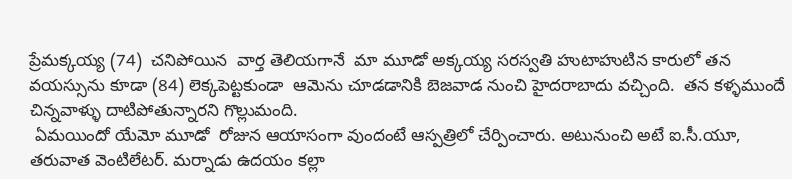ప్రేమక్కయ్య (74)  చనిపోయిన  వార్త తెలియగానే  మా మూడో అక్కయ్య సరస్వతి హుటాహుటిన కారులో తన వయస్సును కూడా (84) లెక్కపెట్టకుండా  ఆమెను చూడడానికి బెజవాడ నుంచి హైదరాబాదు వచ్చింది.  తన కళ్ళముందే చిన్నవాళ్ళు దాటిపోతున్నారని గొల్లుమంది.
 ఏమయిందో యేమో మూడో  రోజున ఆయాసంగా వుందంటే ఆస్పత్రిలో చేర్పించారు. అటునుంచి అటే ఐ.సీ.యూ, తరువాత వెంటిలేటర్. మర్నాడు ఉదయం కల్లా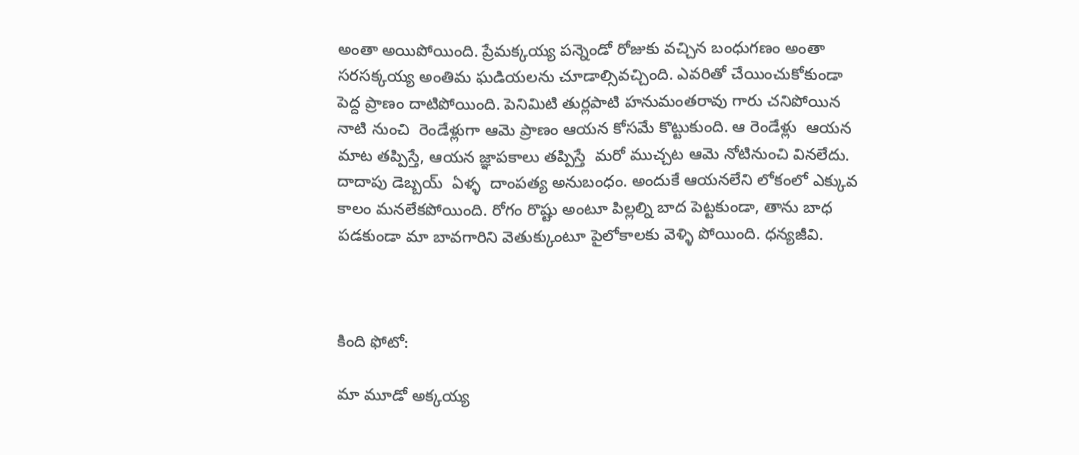అంతా అయిపోయింది. ప్రేమక్కయ్య పన్నెండో రోజుకు వచ్చిన బంధుగణం అంతా సరసక్కయ్య అంతిమ ఘడియలను చూడాల్సివచ్చింది. ఎవరితో చేయించుకోకుండా పెద్ద ప్రాణం దాటిపోయింది. పెనిమిటి తుర్లపాటి హనుమంతరావు గారు చనిపోయిన నాటి నుంచి  రెండేళ్లుగా ఆమె ప్రాణం ఆయన కోసమే కొట్టుకుంది. ఆ రెండేళ్లు  ఆయన మాట తప్పిస్తే, ఆయన జ్ఞాపకాలు తప్పిస్తే  మరో ముచ్చట ఆమె నోటినుంచి వినలేదు.  దాదాపు డెబ్బయ్  ఏళ్ళ  దాంపత్య అనుబంధం. అందుకే ఆయనలేని లోకంలో ఎక్కువ కాలం మనలేకపోయింది. రోగం రొష్టు అంటూ పిల్లల్ని బాద పెట్టకుండా, తాను బాధ పడకుండా మా బావగారిని వెతుక్కుంటూ పైలోకాలకు వెళ్ళి పోయింది. ధన్యజీవి.



కింది ఫోటో:

మా మూడో అక్కయ్య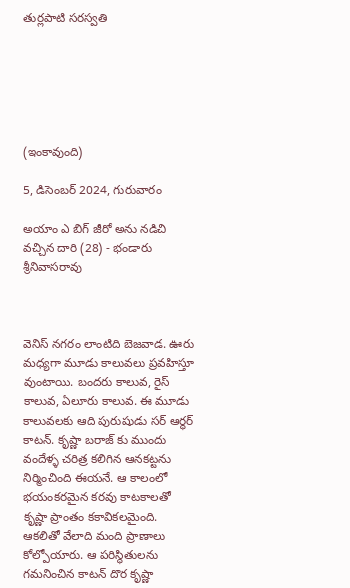తుర్లపాటి సరస్వతి






(ఇంకావుంది)

5, డిసెంబర్ 2024, గురువారం

అయాం ఎ బిగ్ జీరో అను నడిచి వచ్చిన దారి (28) - భండారు శ్రీనివాసరావు



వెనిస్ నగరం లాంటిది బెజవాడ. ఊరు మధ్యగా మూడు కాలువలు ప్రవహిస్తూ వుంటాయి. బందరు కాలువ, రైస్ కాలువ, ఏలూరు కాలువ. ఈ మూడు కాలువలకు ఆది పురుషుడు సర్ ఆర్థర్ కాటన్. కృష్ణా బరాజ్ కు ముందు వందేళ్ళ చరిత్ర కలిగిన ఆనకట్టను నిర్మించింది ఈయనే. ఆ కాలంలో భయంకరమైన కరవు కాటకాలతో కృష్ణా ప్రాంతం కకావికలమైంది. ఆకలితో వేలాది మంది ప్రాణాలు కోల్పోయారు. ఆ పరిస్థితులను గమనించిన కాటన్ దొర కృష్ణా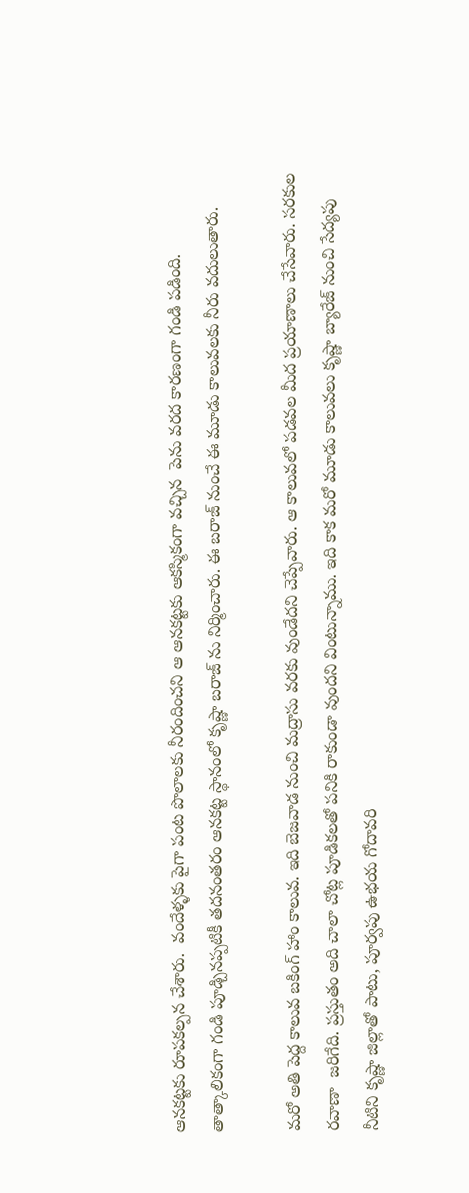ఆనకట్టకు రూపకల్పన చేశారు.  వందేళ్ళకు పైగా పంట పొలాలకు నీరందించని ఆ ఆనకట్టకు ఆకస్మికంగా వచ్చిన  పెను వరద కారణంగా గండి పడింది. తాత్కాలికంగా గండి పూడ్చినప్పటికీ తదనంతరం ఆనకట్ట స్థానంలో కృష్ణా బరాజ్ ను నిర్మించారు. ఈ బరాజ్ నుంచే ఈ మూడు కాలువలకు నీరు వదులుతారు.

మరో అతి పెద్ద కాలువ బకింగ్ హాం కాలువ. ఇది బెజవాడ నుంచి మద్రాసు వరకు వుండేదని చెప్పేవారు. ఆ కాలువలో పడవల మీద ప్రయాణాలు చేసేవారు. సరకుల రవాణా  జరిగేది. ప్రస్తుతం అది చాలా చోట్ల పూడికలతో పనికి రాకుండా వుందని వింటున్నాము. ఇది కాక మరో మూడు కాలువలు కృష్ణా బ్యారేజ్ నుంచి సేద్యపు నీటిని కృష్ణా జిల్లాతో పాటు, పూర్వపు ఉభయ గోదావరి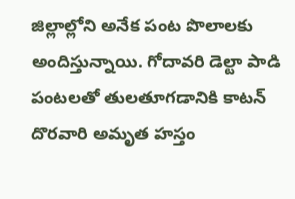జిల్లాల్లోని అనేక పంట పొలాలకు అందిస్తున్నాయి. గోదావరి డెల్టా పాడి పంటలతో తులతూగడానికి కాటన్ దొరవారి అమృత హస్తం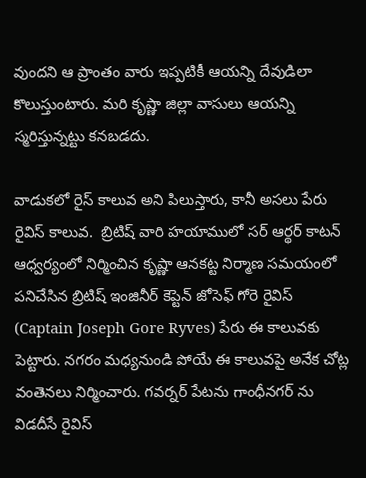వుందని ఆ ప్రాంతం వారు ఇప్పటికీ ఆయన్ని దేవుడిలా కొలుస్తుంటారు. మరి కృష్ణా జిల్లా వాసులు ఆయన్ని స్మరిస్తున్నట్టు కనబడదు.

వాడుకలో రైస్ కాలువ అని పిలుస్తారు, కానీ అసలు పేరు రైవిస్ కాలువ.  బ్రిటిష్ వారి హయాములో సర్ ఆర్థర్ కాటన్ ఆధ్వర్యంలో నిర్మించిన కృష్ణా ఆనకట్ట నిర్మాణ సమయంలో పనిచేసిన బ్రిటిష్ ఇంజినీర్ కెప్టెన్ జోసెఫ్ గోరె రైవిస్ (Captain Joseph Gore Ryves) పేరు ఈ కాలువకు పెట్టారు. నగరం మధ్యనుండి పోయే ఈ కాలువపై అనేక చోట్ల వంతెనలు నిర్మించారు. గవర్నర్ పేటను గాంధీనగర్ ను విడదీసే రైవిస్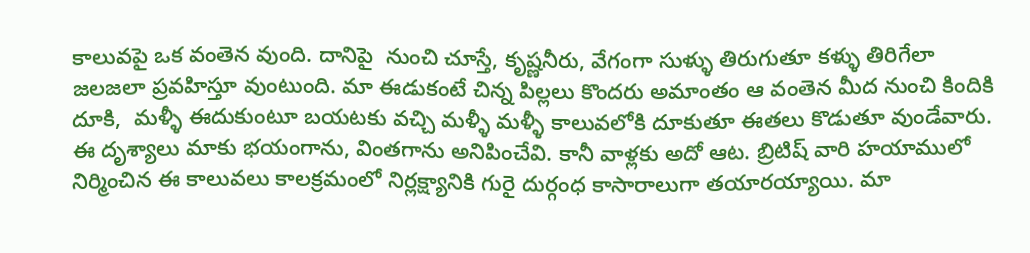కాలువపై ఒక వంతెన వుంది. దానిపై  నుంచి చూస్తే, కృష్ణనీరు, వేగంగా సుళ్ళు తిరుగుతూ కళ్ళు తిరిగేలా జలజలా ప్రవహిస్తూ వుంటుంది. మా ఈడుకంటే చిన్న పిల్లలు కొందరు అమాంతం ఆ వంతెన మీద నుంచి కిందికి  దూకి,  మళ్ళీ ఈదుకుంటూ బయటకు వచ్చి మళ్ళీ మళ్ళీ కాలువలోకి దూకుతూ ఈతలు కొడుతూ వుండేవారు.  ఈ దృశ్యాలు మాకు భయంగాను, వింతగాను అనిపించేవి. కానీ వాళ్లకు అదో ఆట. బ్రిటిష్ వారి హయాములో నిర్మించిన ఈ కాలువలు కాలక్రమంలో నిర్లక్ష్యానికి గురై దుర్గంధ కాసారాలుగా తయారయ్యాయి. మా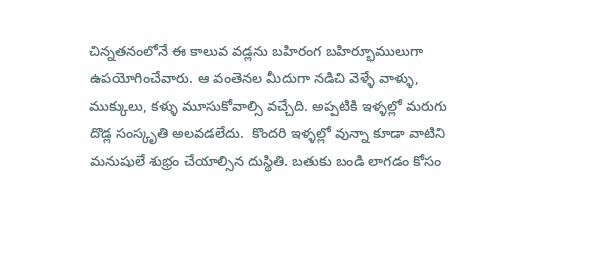చిన్నతనంలోనే ఈ కాలువ వడ్లను బహిరంగ బహిర్భూములుగా ఉపయోగించేవారు. ఆ వంతెనల మీదుగా నడిచి వెళ్ళే వాళ్ళు, ముక్కులు, కళ్ళు మూసుకోవాల్సి వచ్చేది. అప్పటికి ఇళ్ళల్లో మరుగు దొడ్ల సంస్కృతి అలవడలేదు.  కొందరి ఇళ్ళల్లో వున్నా కూడా వాటిని మనుషులే శుభ్రం చేయాల్సిన దుస్థితి. బతుకు బండి లాగడం కోసం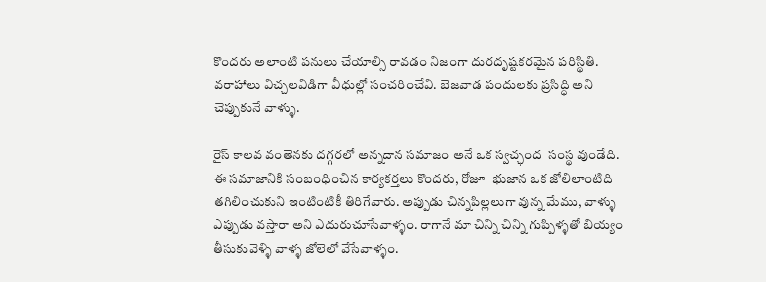కొందరు అలాంటి పనులు చేయాల్సి రావడం నిజంగా దురదృష్టకరమైన పరిస్థితి. వరాహాలు విచ్చలవిడిగా వీధుల్లో సంచరించేవి. బెజవాడ పందులకు ప్రసిద్ధి అని చెప్పుకునే వాళ్ళు.

రైస్ కాలవ వంతెనకు దగ్గరలో అన్నదాన సమాజం అనే ఒక స్వచ్ఛంద  సంస్థ వుండేది. ఈ సమాజానికి సంబంధించిన కార్యకర్తలు కొందరు, రోజూ  భుజాన ఒక జోలిలాంటిది తగిలించుకుని ఇంటింటికీ తిరిగేవారు. అప్పుడు చిన్నపిల్లలుగా వున్న మేము, వాళ్ళు ఎప్పుడు వస్తారా అని ఎదురుచూసేవాళ్ళం. రాగానే మా చిన్ని చిన్ని గుప్పిళ్ళతో బియ్యం తీసుకువెళ్ళి వాళ్ళ జోలెలో వేసేవాళ్ళం.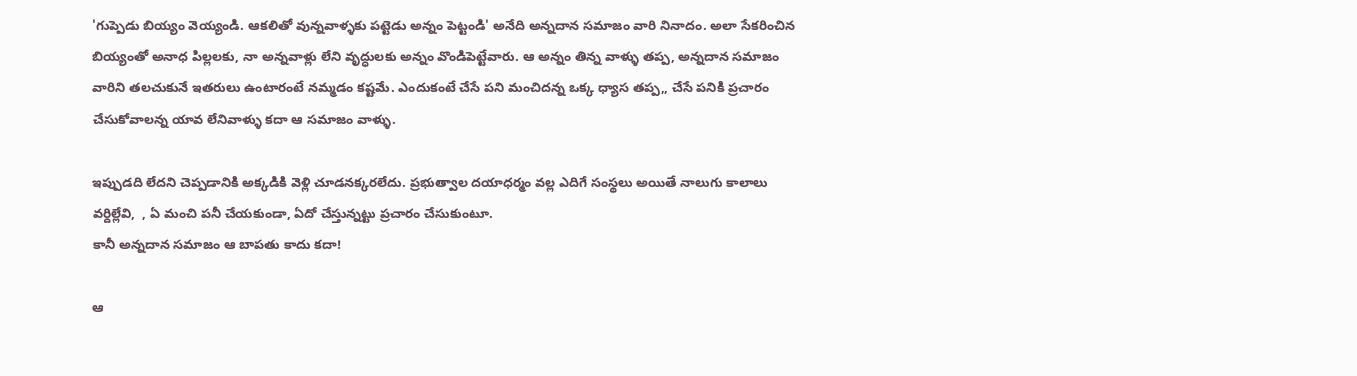'గుప్పెడు బియ్యం వెయ్యండి. ఆకలితో వున్నవాళ్ళకు పట్టెడు అన్నం పెట్టండి' అనేది అన్నదాన సమాజం వారి నినాదం. అలా సేకరించిన బియ్యంతో అనాధ పిల్లలకు, నా అన్నవాళ్లు లేని వృద్ధులకు అన్నం వొండిపెట్టేవారు. ఆ అన్నం తిన్న వాళ్ళు తప్ప, అన్నదాన సమాజం వారిని తలచుకునే ఇతరులు ఉంటారంటే నమ్మడం కష్టమే. ఎందుకంటే చేసే పని మంచిదన్న ఒక్క ధ్యాస తప్ప,, చేసే పనికి ప్రచారం చేసుకోవాలన్న యావ లేనివాళ్ళు కదా ఆ సమాజం వాళ్ళు.

ఇప్పుడది లేదని చెప్పడానికి అక్కడికి వెళ్లి చూడనక్కరలేదు. ప్రభుత్వాల దయాధర్మం వల్ల ఎదిగే సంస్థలు అయితే నాలుగు కాలాలు వర్దిల్లేవి,  , ఏ మంచి పనీ చేయకుండా, ఏదో చేస్తున్నట్టు ప్రచారం చేసుకుంటూ.
కానీ అన్నదాన సమాజం ఆ బాపతు కాదు కదా!

ఆ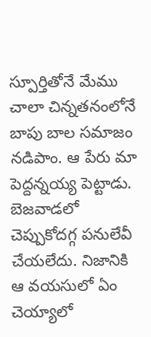స్పూర్తితోనే మేము చాలా చిన్నతనంలోనే బాపు బాల సమాజం నడిపాం. ఆ పేరు మా పెద్దన్నయ్య పెట్టాడు. బెజవాడలో చెప్పుకోదగ్గ పనులేవీ చేయలేదు. నిజానికి ఆ వయసులో ఏం చెయ్యాలో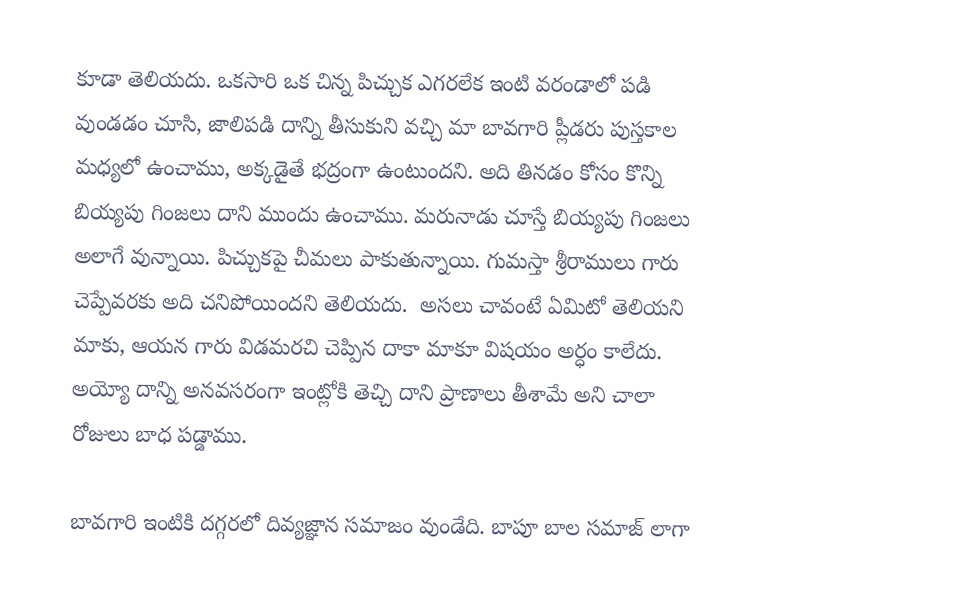కూడా తెలియదు. ఒకసారి ఒక చిన్న పిచ్చుక ఎగరలేక ఇంటి వరండాలో పడి వుండడం చూసి, జాలిపడి దాన్ని తీసుకుని వచ్చి మా బావగారి ప్లీడరు పుస్తకాల మధ్యలో ఉంచాము, అక్కడైతే భద్రంగా ఉంటుందని. అది తినడం కోసం కొన్ని బియ్యపు గింజలు దాని ముందు ఉంచాము. మరునాడు చూస్తే బియ్యపు గింజలు అలాగే వున్నాయి. పిచ్చుకపై చీమలు పాకుతున్నాయి. గుమస్తా శ్రీరాములు గారు చెప్పేవరకు అది చనిపోయిందని తెలియదు.  అసలు చావంటే ఏమిటో తెలియని  మాకు, ఆయన గారు విడమరచి చెప్పిన దాకా మాకూ విషయం అర్ధం కాలేదు. అయ్యో దాన్ని అనవసరంగా ఇంట్లోకి తెచ్చి దాని ప్రాణాలు తీశామే అని చాలా రోజులు బాధ పడ్డాము.

బావగారి ఇంటికి దగ్గరలో దివ్యజ్ఞాన సమాజం వుండేది. బాపూ బాల సమాజ్ లాగా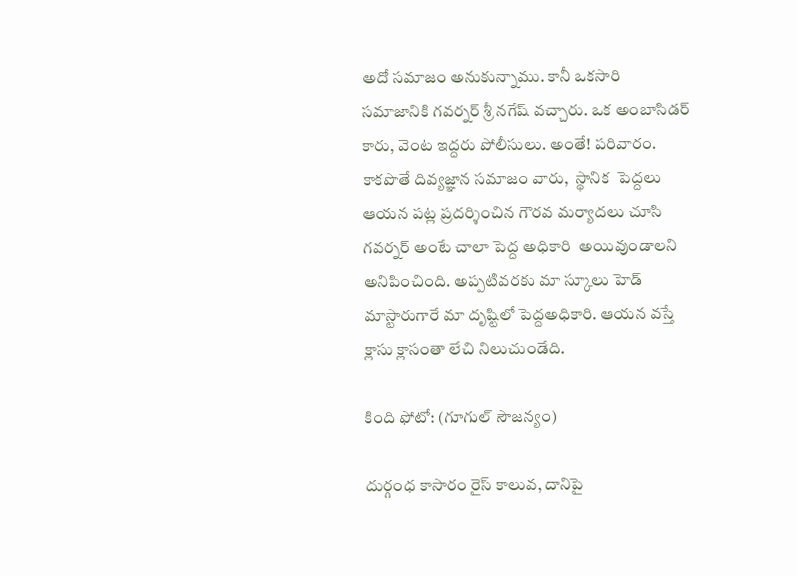అదో సమాజం అనుకున్నాము. కానీ ఒకసారి   సమాజానికి గవర్నర్ శ్రీ నగేష్ వచ్చారు. ఒక అంబాసిడర్ కారు, వెంట ఇద్దరు పోలీసులు. అంతే! పరివారం. కాకపొతే దివ్యజ్ఞాన సమాజం వారు,  స్థానిక  పెద్దలు ఆయన పట్ల ప్రదర్శించిన గౌరవ మర్యాదలు చూసి గవర్నర్ అంటే చాలా పెద్ద అధికారి  అయివుండాలని అనిపించింది. అప్పటివరకు మా స్కూలు హెడ్ మాస్టారుగారే మా దృష్టిలో పెద్దఅధికారి. ఆయన వస్తే క్లాసు క్లాసంతా లేచి నిలుచుండేది.

కింది ఫోటో: (గూగుల్ సౌజన్యం)

దుర్గంధ కాసారం రైస్ కాలువ, దానిపై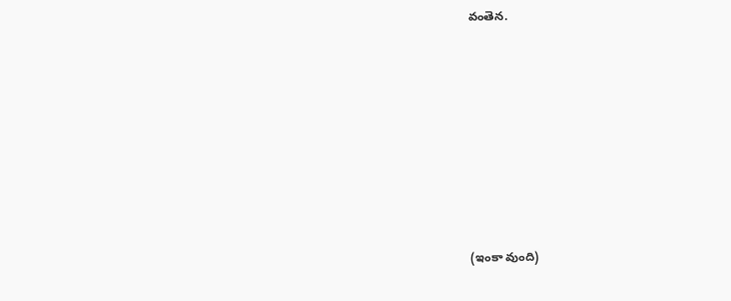వంతెన.








(ఇంకా వుంది)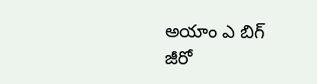అయాం ఎ బిగ్ జీరో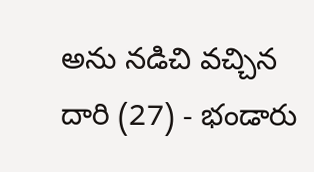అను నడిచి వచ్చిన దారి (27) - భండారు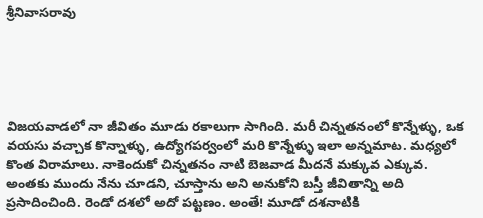శ్రీనివాసరావు





విజయవాడలో నా జీవితం మూడు రకాలుగా సాగింది. మరీ చిన్నతనంలో కొన్నేళ్ళు, ఒక వయసు వచ్చాక కొన్నాళ్ళు, ఉద్యోగపర్వంలో మరి కొన్నేళ్ళు ఇలా అన్నమాట. మధ్యలో కొంత విరామాలు. నాకెందుకో చిన్నతనం నాటి బెజవాడ మీదనే మక్కువ ఎక్కువ. అంతకు ముందు నేను చూడని, చూస్తాను అని అనుకోని బస్తీ జీవితాన్ని అది ప్రసాదించింది. రెండో దశలో అదో పట్టణం. అంతే! మూడో దశనాటికి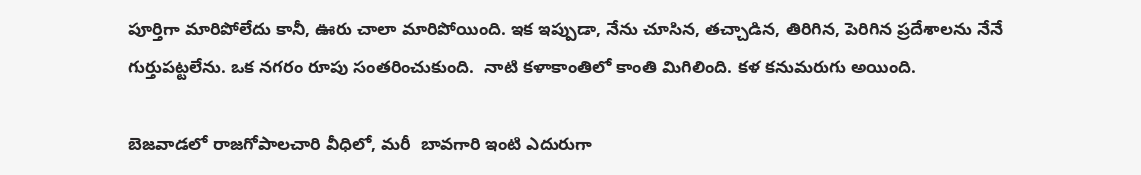పూర్తిగా మారిపోలేదు కానీ, ఊరు చాలా మారిపోయింది. ఇక ఇప్పుడా, నేను చూసిన, తచ్చాడిన, తిరిగిన, పెరిగిన ప్రదేశాలను నేనే గుర్తుపట్టలేను. ఒక నగరం రూపు సంతరించుకుంది.  నాటి కళాకాంతిలో కాంతి మిగిలింది. కళ కనుమరుగు అయింది.

బెజవాడలో రాజగోపాలచారి వీధిలో, మరీ  బావగారి ఇంటి ఎదురుగా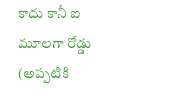కాదు కానీ ఐ మూలగా రోడ్డు (అప్పటికి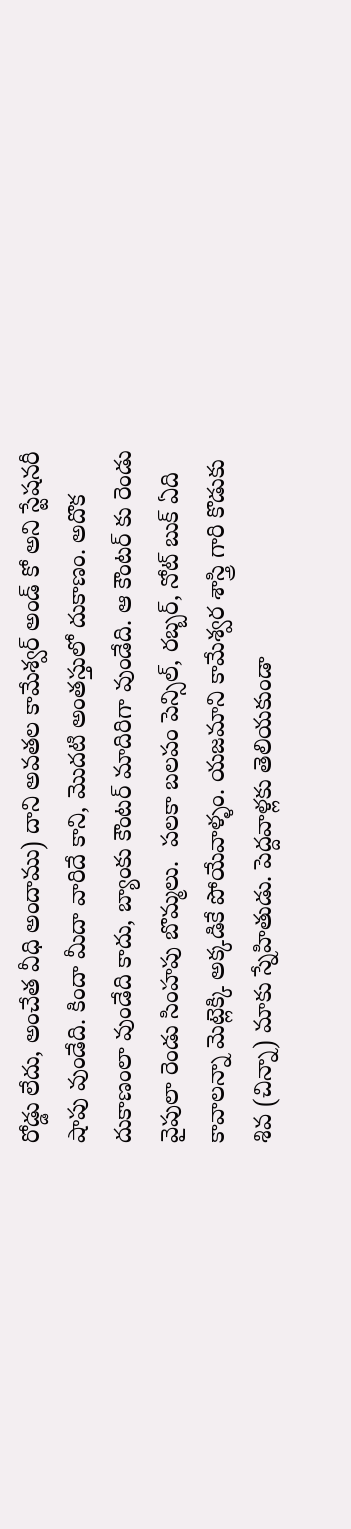రోడ్డు లేదు, అంచేత వీధి అందాము) దాని అవతల కామేశ్వర్ అండ్ కో అని స్టేషనరీ షాపు వుండేది. కిందా మీదా వారిదే కాని, మొదటి అంతస్తులో దుకాణం. అదొక దుకాణంలా వుండేది కాదు, బ్యాంకు కౌంటర్ మాదిరిగా వుండేది. ఆ కౌంటర్ కు రెండు వైపులా రెండు సింహపు బొమ్మలు.  పలకా బలపం పెన్సిల్, రబ్బర్, నోట్ బుక్ ఏది కావాలన్నా మెట్లెక్కి అక్కడికే పోయేవాళ్ళం. యజమాని కామేశ్వర శాస్త్రి గారి కొడుకు శివ (చిన్నా) మాకు స్నేహితుడు. పెద్దవాళ్లకు తెలియకుండా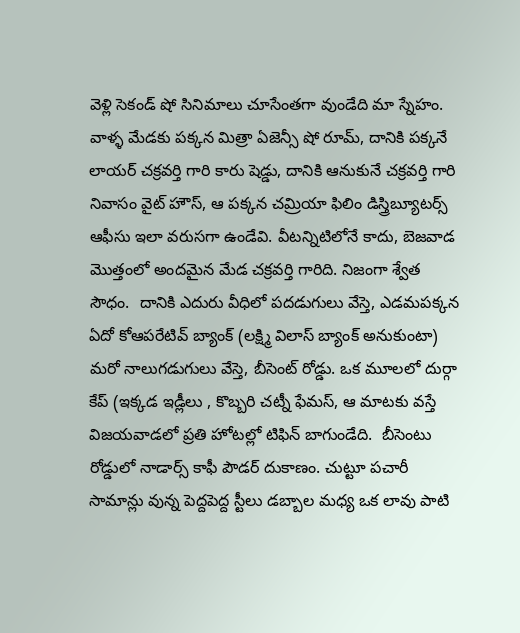వెళ్లి సెకండ్ షో సినిమాలు చూసేంతగా వుండేది మా స్నేహం. వాళ్ళ మేడకు పక్కన మిత్రా ఏజెన్సీ షో రూమ్, దానికి పక్కనే లాయర్ చక్రవర్తి గారి కారు షెడ్డు, దానికి ఆనుకునే చక్రవర్తి గారి నివాసం వైట్ హౌస్, ఆ పక్కన చమ్రియా ఫిలిం డిస్త్రిబ్యూటర్స్ ఆఫీసు ఇలా వరుసగా ఉండేవి. వీటన్నిటిలోనే కాదు, బెజవాడ మొత్తంలో అందమైన మేడ చక్రవర్తి గారిది. నిజంగా శ్వేత సౌధం.  దానికి ఎదురు వీధిలో పదడుగులు వేస్తె, ఎడమపక్కన ఏదో కోఆపరేటివ్ బ్యాంక్ (లక్ష్మి విలాస్ బ్యాంక్ అనుకుంటా) మరో నాలుగడుగులు వేస్తె, బీసెంట్ రోడ్డు. ఒక మూలలో దుర్గా కేప్ (ఇక్కడ ఇడ్లీలు , కొబ్బరి చట్నీ ఫేమస్, ఆ మాటకు వస్తే విజయవాడలో ప్రతి హోటల్లో టిఫిన్ బాగుండేది.  బీసెంటు రోడ్డులో నాడార్స్ కాఫీ పౌడర్ దుకాణం. చుట్టూ పచారీ సామాన్లు వున్న పెద్దపెద్ద స్టీలు డబ్బాల మధ్య ఒక లావు పాటి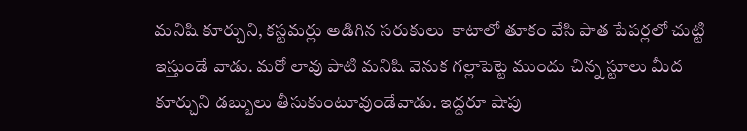మనిషి కూర్చుని, కస్టమర్లు అడిగిన సరుకులు  కాటాలో తూకం వేసి పాత పేపర్లలో చుట్టి ఇస్తుండే వాడు. మరో లావు పాటి మనిషి వెనుక గల్లాపెట్టె ముందు చిన్న స్టూలు మీద కూర్చుని డబ్బులు తీసుకుంటూవుండేవాడు. ఇద్దరూ షాపు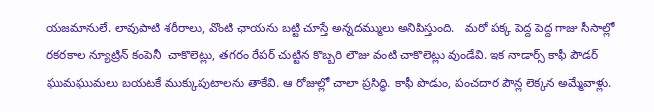యజమానులే. లావుపాటి శరీరాలు, వొంటి ఛాయను బట్టి చూస్తే అన్నదమ్ములు అనిపిస్తుంది.   మరో పక్క పెద్ద పెద్ద గాజు సీసాల్లో రకరకాల న్యూట్రిన్ కంపెనీ  చాకొలెట్లు, తగరం రేపర్ చుట్టిన కొబ్బరి లౌజు వంటి చాకొలెట్లు వుండేవి. ఇక నాడార్స్ కాఫీ పౌడర్ ఘుమఘుమలు బయటకే ముక్కుపుటాలను తాకేవి. ఆ రోజుల్లో చాలా ప్రసిద్ధి. కాఫీ పొడుం, పంచదార పౌన్ల లెక్కన అమ్మేవాళ్లు.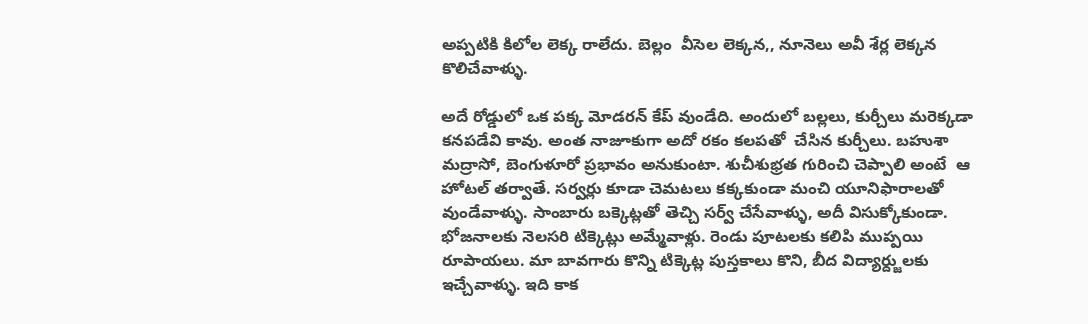అప్పటికి కిలోల లెక్క రాలేదు. బెల్లం  వీసెల లెక్కన,, నూనెలు అవీ శేర్ల లెక్కన కొలిచేవాళ్ళు.

అదే రోడ్డులో ఒక పక్క మోడరన్ కేప్ వుండేది. అందులో బల్లలు, కుర్చీలు మరెక్కడా కనపడేవి కావు. అంత నాజూకుగా అదో రకం కలపతో  చేసిన కుర్చీలు. బహుశా మద్రాసో, బెంగుళూరో ప్రభావం అనుకుంటా. శుచీశుభ్రత గురించి చెప్పాలి అంటే  ఆ హోటల్ తర్వాతే. సర్వర్లు కూడా చెమటలు కక్కకుండా మంచి యూనిఫారాలతో వుండేవాళ్ళు. సాంబారు బక్కెట్లతో తెచ్చి సర్వ్ చేసేవాళ్ళు, అదీ విసుక్కోకుండా. భోజనాలకు నెలసరి టిక్కెట్లు అమ్మేవాళ్లు. రెండు పూటలకు కలిపి ముప్పయి రూపాయలు. మా బావగారు కొన్ని టిక్కెట్ల పుస్తకాలు కొని, బీద విద్యార్ద్జులకు ఇచ్చేవాళ్ళు. ఇది కాక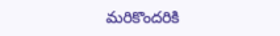మరికొందరికి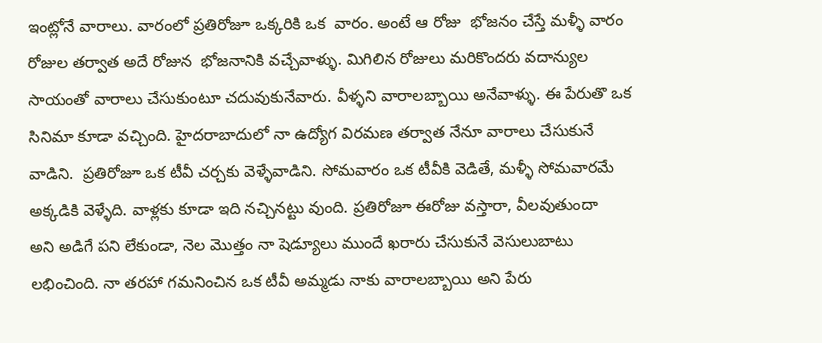ఇంట్లోనే వారాలు. వారంలో ప్రతిరోజూ ఒక్కరికి ఒక  వారం. అంటే ఆ రోజు  భోజనం చేస్తే మళ్ళీ వారం రోజుల తర్వాత అదే రోజున  భోజనానికి వచ్చేవాళ్ళు. మిగిలిన రోజులు మరికొందరు వదాన్యుల సాయంతో వారాలు చేసుకుంటూ చదువుకునేవారు. వీళ్ళని వారాలబ్బాయి అనేవాళ్ళు. ఈ పేరుతొ ఒక సినిమా కూడా వచ్చింది. హైదరాబాదులో నా ఉద్యోగ విరమణ తర్వాత నేనూ వారాలు చేసుకునే వాడిని.  ప్రతిరోజూ ఒక టీవీ చర్చకు వెళ్ళేవాడిని. సోమవారం ఒక టీవీకి వెడితే, మళ్ళీ సోమవారమే అక్కడికి వెళ్ళేది. వాళ్లకు కూడా ఇది నచ్చినట్టు వుంది. ప్రతిరోజూ ఈరోజు వస్తారా, వీలవుతుందా   అని అడిగే పని లేకుండా, నెల మొత్తం నా షెడ్యూలు ముందే ఖరారు చేసుకునే వెసులుబాటు లభించింది. నా తరహా గమనించిన ఒక టీవీ అమ్మడు నాకు వారాలబ్బాయి అని పేరు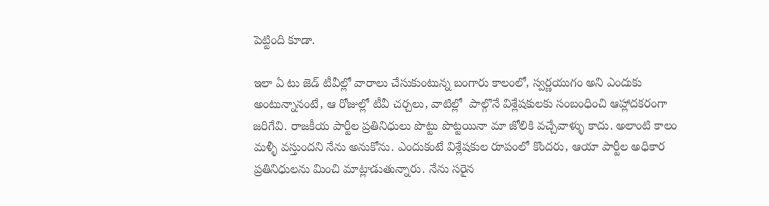పెట్టింది కూడా.

ఇలా ఏ టు జెడ్ టీవీల్లో వారాలు చేసుకుంటున్న బంగారు కాలంలో, స్వర్ణయుగం అని ఎందుకు అంటున్నానంటే, ఆ రోజుల్లో టీవీ చర్చలు, వాటిల్లో  పాల్గొనే విశ్లేషకులకు సంబంధించి ఆహ్లాదకరంగా జరిగేవి. రాజకీయ పార్టీల ప్రతినిధులు పొట్టు పొట్టయినా మా జోలికి వచ్చేవాళ్ళు కాదు. అలాంటి కాలం మళ్ళీ వస్తుందని నేను అనుకోను. ఎందుకంటే విశ్లేషకుల రూపంలో కొందరు, ఆయా పార్టీల అధికార ప్రతినిధులను మించి మాట్లాడుతున్నారు. నేను సరైన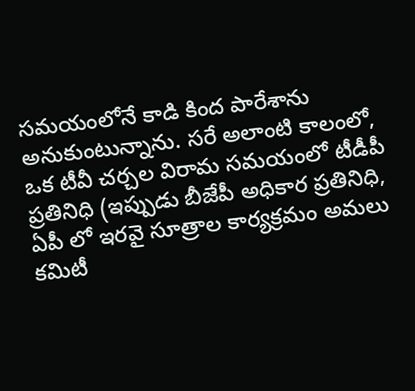సమయంలోనే కాడి కింద పారేశాను అనుకుంటున్నాను. సరే అలాంటి కాలంలో, ఒక టీవీ చర్చల విరామ సమయంలో టీడీపీ ప్రతినిధి (ఇప్పుడు బీజేపీ అధికార ప్రతినిధి, ఏపీ లో ఇరవై సూత్రాల కార్యక్రమం అమలు కమిటీ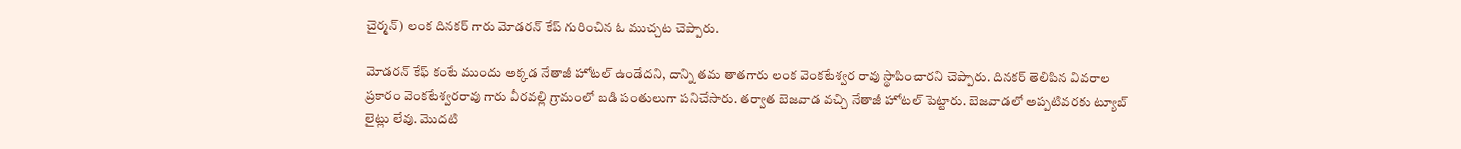చైర్మన్) లంక దినకర్ గారు మోడరన్ కేప్ గురించిన ఓ ముచ్చట చెప్పారు.

మోడరన్ కేఫ్ కంటే ముందు అక్కడ నేతాజీ హోటల్ ఉండేదని, దాన్ని తమ తాతగారు లంక వెంకటేశ్వర రావు స్థాపించారని చెప్పారు. దినకర్ తెలిపిన వివరాల ప్రకారం వెంకటేశ్వరరావు గారు వీరవల్లి గ్రామంలో బడి పంతులుగా పనిచేసారు. తర్వాత బెజవాడ వచ్చి నేతాజీ హోటల్ పెట్టారు. బెజవాడలో అప్పటివరకు ట్యూబ్ లైట్లు లేవు. మొదటి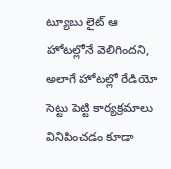ట్యూబు లైట్ ఆ హోటల్లోనే వెలిగిందని, అలాగే హోటల్లో రేడియో సెట్టు పెట్టి కార్యక్రమాలు వినిపించడం కూడా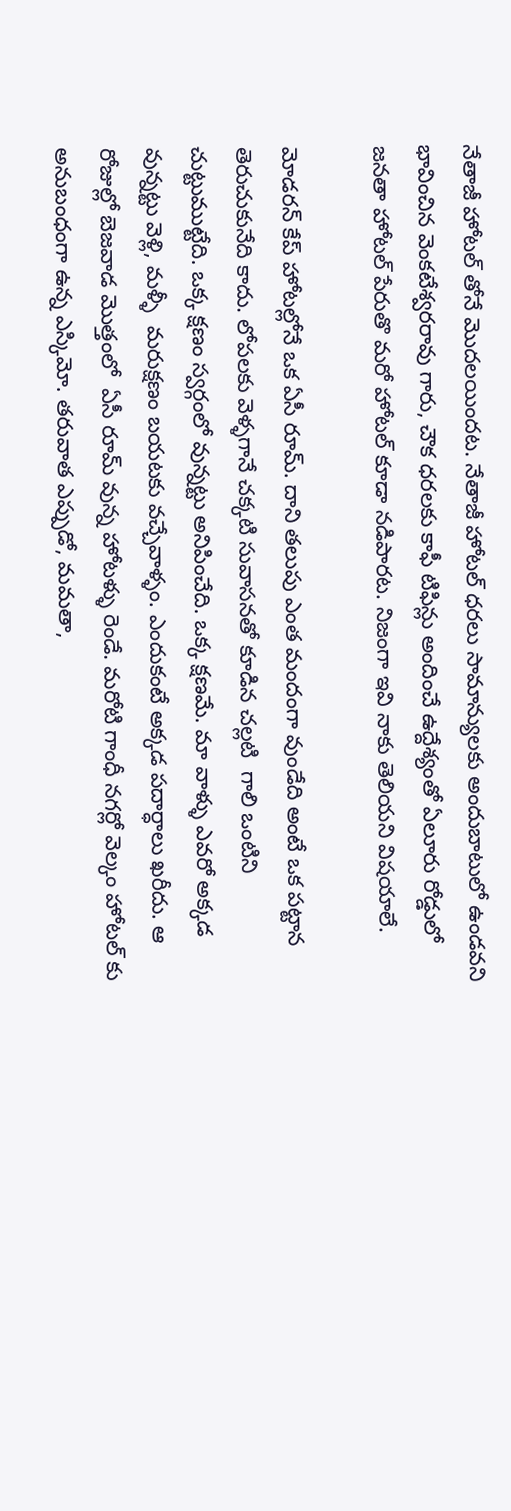నేతాజీ హోటల్ తోనే మొదలయిందట. నేతాజీ హోటల్ ధరలు సామాన్యులకు అందుబాటులో ఉండవని భావించిన వెంకటేశ్వరరావు గారు, చౌక ధరలకు కాఫీ టిఫిన్లు అందించే ఉద్దేశ్యంతో ఏలూరు రోడ్డులో జనతా హోటల్ పేరుతొ మరో హోటల్ కూడా నడిపారట. నిజంగా ఇవి నాకు తెలియని విషయాలే.

మోడరన్ కేప్ హోటల్లోనే ఒక ఏసీ రూమ్. దాని తలుపు ఎంత మందంగా వుండేది అంటే ఒక పట్టాన తెరుచుకునేది కాదు. లోపలకు వెళ్ళగానే చక్కటి సువాసనతో కూడిన చల్లటి  గాలి ఒంటిని చుట్టుముట్టేది. ఒక్క క్షణం స్వర్గంలో వున్నట్టు అనిపించేది. ఒక్క క్షణమే. మా వాళ్ళు ఎవరో అక్కడ వున్నట్టు వెళ్లి, మళ్ళీ  మరుక్షణం బయటకు వచ్చేవాళ్ళం. ఎందుకంటే అక్కడ పదార్ధాలు ఖరీదు. ఆ రోజుల్లో బెజవాడ మొత్తంలో  ఏసీ రూమ్ వున్న హోటళ్ళు రెండే. మరోటి గాంధీ నగర్లో వెల్కం హోటల్ కు అనుబంధంగా ఉన్న ఎస్కిమో. తరువాత ఎప్పుడో, మమతా,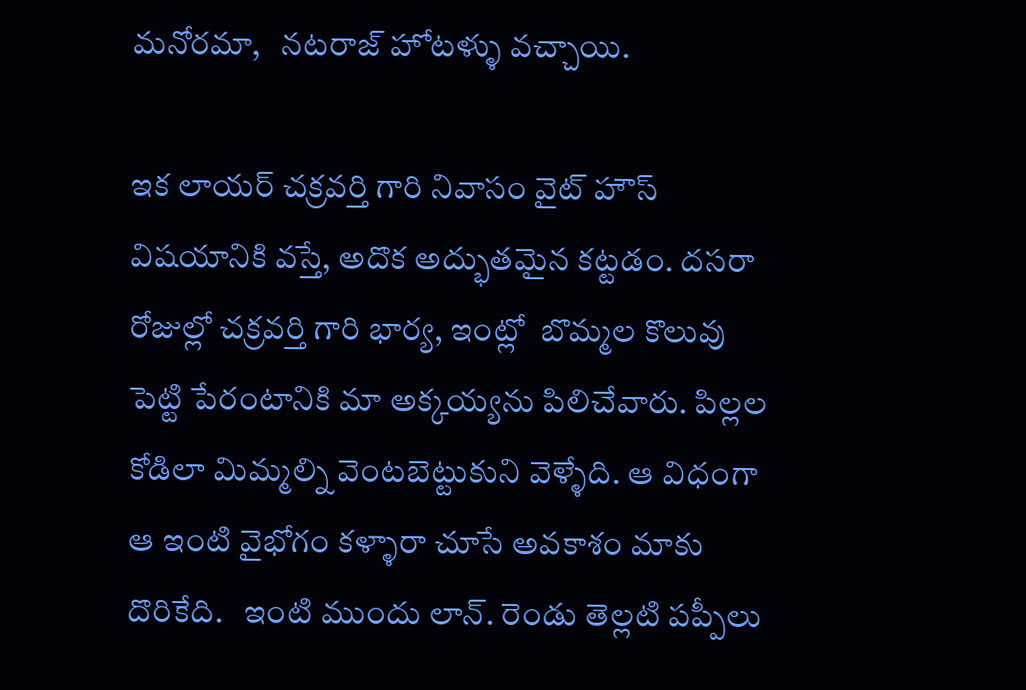మనోరమా,   నటరాజ్ హోటళ్ళు వచ్చాయి.

ఇక లాయర్ చక్రవర్తి గారి నివాసం వైట్ హౌస్ విషయానికి వస్తే, అదొక అద్భుతమైన కట్టడం. దసరా రోజుల్లో చక్రవర్తి గారి భార్య, ఇంట్లో  బొమ్మల కొలువు పెట్టి పేరంటానికి మా అక్కయ్యను పిలిచేవారు. పిల్లల కోడిలా మిమ్మల్ని వెంటబెట్టుకుని వెళ్ళేది. ఆ విధంగా ఆ ఇంటి వైభోగం కళ్ళారా చూసే అవకాశం మాకు దొరికేది.   ఇంటి ముందు లాన్. రెండు తెల్లటి పప్పీలు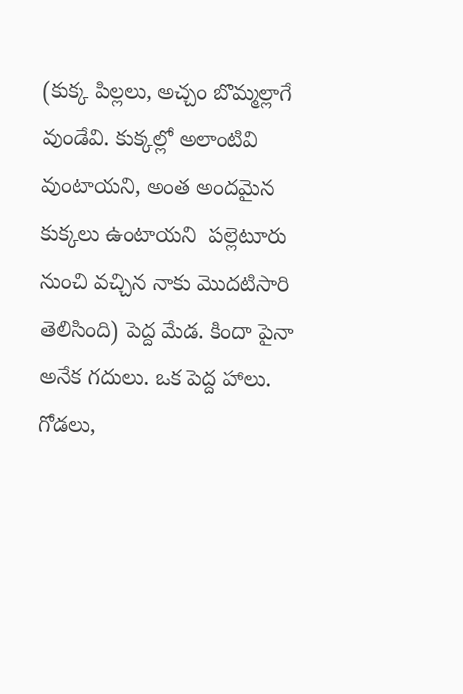(కుక్క పిల్లలు, అచ్చం బొమ్మల్లాగే వుండేవి. కుక్కల్లో అలాంటివి వుంటాయని, అంత అందమైన కుక్కలు ఉంటాయని  పల్లెటూరు నుంచి వచ్చిన నాకు మొదటిసారి తెలిసింది) పెద్ద మేడ. కిందా పైనా అనేక గదులు. ఒక పెద్ద హాలు. గోడలు,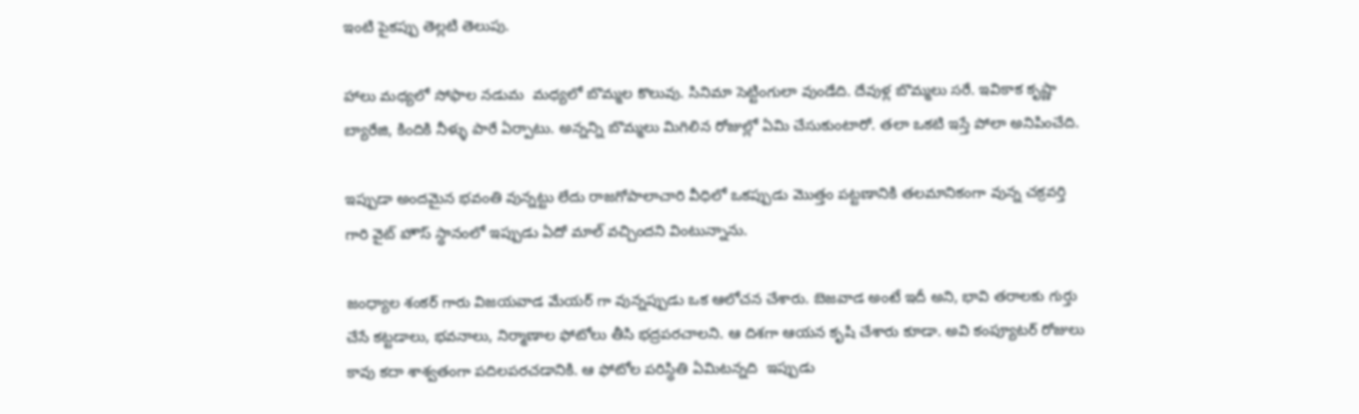ఇంటి పైకప్పు తెల్లటి తెలుపు.

హాలు మధ్యలో సోఫాల నడుమ  మధ్యలో బొమ్మల కొలువు. సినిమా సెట్టింగులా వుండేది. దేవుళ్ల బొమ్మలు సరే. ఇవికాక కృష్ణా బ్యారేజి, కిందికి నీళ్ళు పారే ఏర్పాటు. అన్నన్ని బొమ్మలు మిగిలిన రోజుల్లో ఏమి చేసుకుంటారో. తలా ఒకటి ఇస్తే పోలా అనిపించేది.

ఇప్పుడా అందమైన భవంతి వున్నట్టు లేదు రాజగోపాలాచారి వీధిలో ఒకప్పుడు మొత్తం పట్టణానికి తలమానికంగా వున్న చక్రవర్తి గారి వైట్ హౌస్ స్థానంలో ఇప్పుడు ఏదో మాల్ వచ్చిందని వింటున్నాను.

జంధ్యాల శంకర్ గారు విజయవాడ మేయర్ గా వున్నప్పుడు ఒక ఆలోచన చేశారు. బెజవాడ అంటే ఇదీ అని, భావి తరాలకు గుర్తు చేసే కట్టడాలు, భవనాలు, నిర్మాణాల ఫోటోలు తీసి భద్రపరచాలని. ఆ దిశగా ఆయన కృషి చేశారు కూడా. అవి కంప్యూటర్ రోజులు కావు కదా శాశ్వతంగా పదిలపరచడానికి. ఆ ఫోటోల పరిస్థితి ఏమిటన్నది  ఇప్పుడు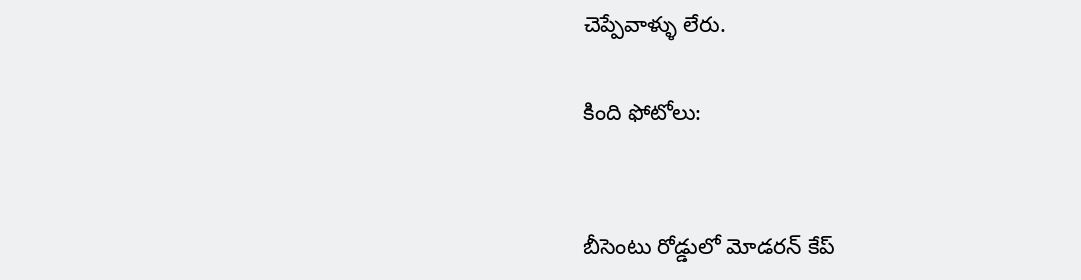చెప్పేవాళ్ళు లేరు.

కింది ఫోటోలు:


బీసెంటు రోడ్డులో మోడరన్ కేప్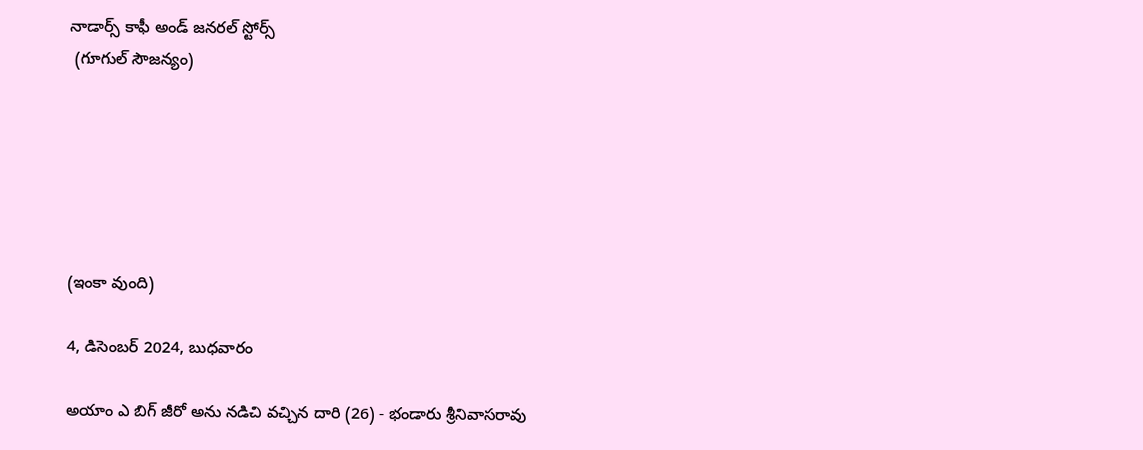నాడార్స్ కాఫీ అండ్ జనరల్ స్టోర్స్
 (గూగుల్ సౌజన్యం)






(ఇంకా వుంది)

4, డిసెంబర్ 2024, బుధవారం

అయాం ఎ బిగ్ జీరో అను నడిచి వచ్చిన దారి (26) - భండారు శ్రీనివాసరావు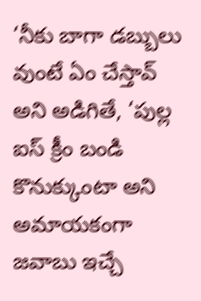‘నీకు బాగా డబ్బులు వుంటే ఏం చేస్తావ్ అని అడిగితే, ‘పుల్ల ఐస్ క్రీం బండి కొనుక్కుంటా అని అమాయకంగా జవాబు ఇచ్చే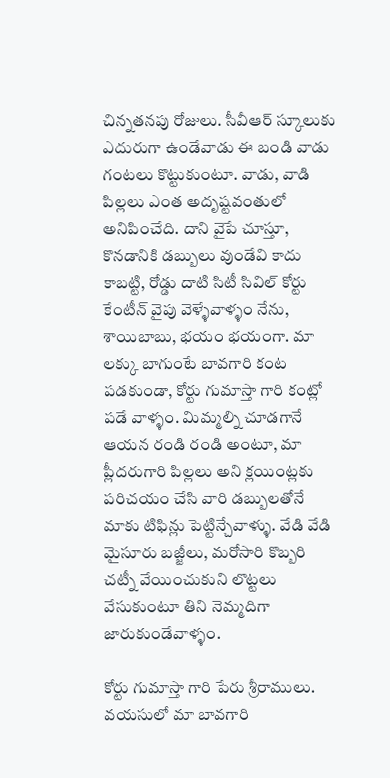చిన్నతనపు రోజులు. సీవీఆర్ స్కూలుకు ఎదురుగా ఉండేవాడు ఈ బండి వాడు గంటలు కొట్టుకుంటూ. వాడు, వాడి పిల్లలు ఎంత అదృష్టవంతులో అనిపించేది. దాని వైపే చూస్తూ, కొనడానికి డబ్బులు వుండేవి కాదు కాబట్టి, రోడ్డు దాటి సిటీ సివిల్ కోర్టు కేంటీన్ వైపు వెళ్ళేవాళ్ళం నేను, శాయిబాబు, భయం భయంగా. మా లక్కు బాగుంటే బావగారి కంట పడకుండా, కోర్టు గుమాస్తా గారి కంట్లో పడే వాళ్ళం. మిమ్మల్ని చూడగానే ఆయన రండి రండి అంటూ, మా ప్లీదరుగారి పిల్లలు అని క్లయింట్లకు పరిచయం చేసి వారి డబ్బులతోనే మాకు టిఫిన్లు పెట్టిన్చేవాళ్ళు. వేడి వేడి మైసూరు బజ్జీలు, మరోసారి కొబ్బరి చట్నీ వేయించుకుని లొట్టలు వేసుకుంటూ తిని నెమ్మదిగా జారుకుండేవాళ్ళం.

కోర్టు గుమాస్తా గారి పేరు శ్రీరాములు. వయసులో మా బావగారి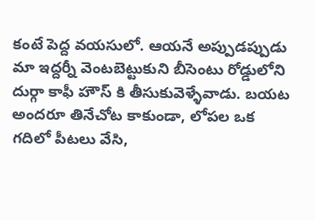కంటే పెద్ద వయసులో. ఆయనే అప్పుడప్పుడు మా ఇద్దర్నీ వెంటబెట్టుకుని బీసెంటు రోడ్డులోని దుర్గా కాఫీ హౌస్ కి తీసుకువెళ్ళేవాడు. బయట అందరూ తినేచోట కాకుండా, లోపల ఒక గదిలో పీటలు వేసి,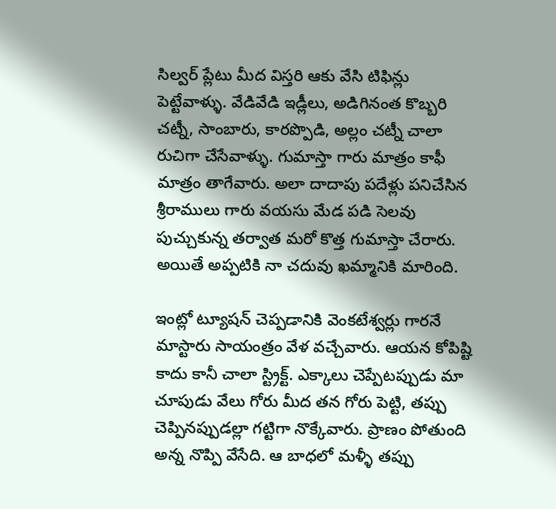సిల్వర్ ప్లేటు మీద విస్తరి ఆకు వేసి టిఫిన్లు పెట్టేవాళ్ళు. వేడివేడి ఇడ్లీలు, అడిగినంత కొబ్బరి చట్నీ, సాంబారు, కారప్పొడి, అల్లం చట్నీ చాలా రుచిగా చేసేవాళ్ళు. గుమాస్తా గారు మాత్రం కాఫీ మాత్రం తాగేవారు. అలా దాదాపు పదేళ్లు పనిచేసిన శ్రీరాములు గారు వయసు మేడ పడి సెలవు పుచ్చుకున్న తర్వాత మరో కొత్త గుమాస్తా చేరారు. అయితే అప్పటికి నా చదువు ఖమ్మానికి మారింది.

ఇంట్లో ట్యూషన్ చెప్పడానికి వెంకటేశ్వర్లు గారనే మాస్టారు సాయంత్రం వేళ వచ్చేవారు. ఆయన కోపిష్టి కాదు కానీ చాలా స్ట్రిక్ట్. ఎక్కాలు చెప్పేటప్పుడు మా చూపుడు వేలు గోరు మీద తన గోరు పెట్టి, తప్పు చెప్పినప్పుడల్లా గట్టిగా నొక్కేవారు. ప్రాణం పోతుంది అన్న నొప్పి వేసేది. ఆ బాధలో మళ్ళీ తప్పు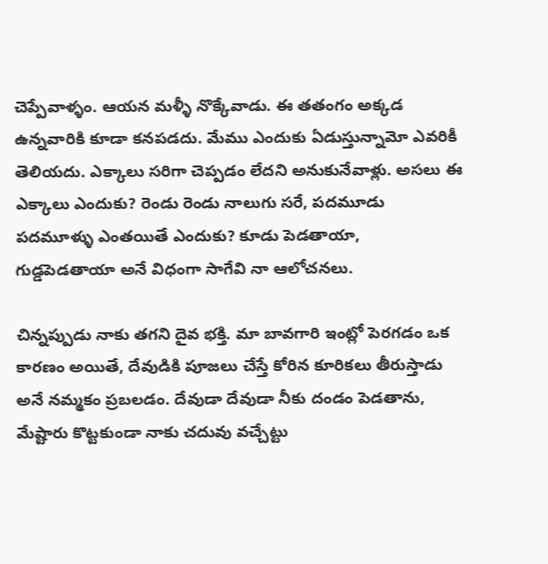చెప్పేవాళ్ళం. ఆయన మళ్ళీ నొక్కేవాడు. ఈ తతంగం అక్కడ ఉన్నవారికి కూడా కనపడదు. మేము ఎందుకు ఏడుస్తున్నామో ఎవరికీ తెలియదు. ఎక్కాలు సరిగా చెప్పడం లేదని అనుకునేవాళ్లు. అసలు ఈ ఎక్కాలు ఎందుకు? రెండు రెండు నాలుగు సరే, పదమూడు పదమూళ్ళు ఎంతయితే ఎందుకు? కూడు పెడతాయా, గుడ్డపెడతాయా అనే విధంగా సాగేవి నా ఆలోచనలు.

చిన్నప్పుడు నాకు తగని దైవ భక్తి. మా బావగారి ఇంట్లో పెరగడం ఒక కారణం అయితే, దేవుడికి పూజలు చేస్తే కోరిన కూరికలు తీరుస్తాడు అనే నమ్మకం ప్రబలడం. దేవుడా దేవుడా నీకు దండం పెడతాను, మేష్టారు కొట్టకుండా నాకు చదువు వచ్చేట్టు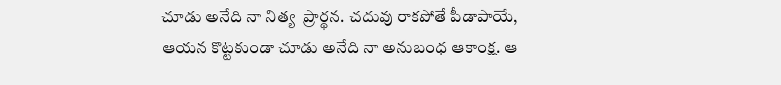చూడు అనేది నా నిత్య  ప్రార్థన. చదువు రాకపోతే పీడాపాయే, ఆయన కొట్టకుండా చూడు అనేది నా అనుబంధ ఆకాంక్ష. ఆ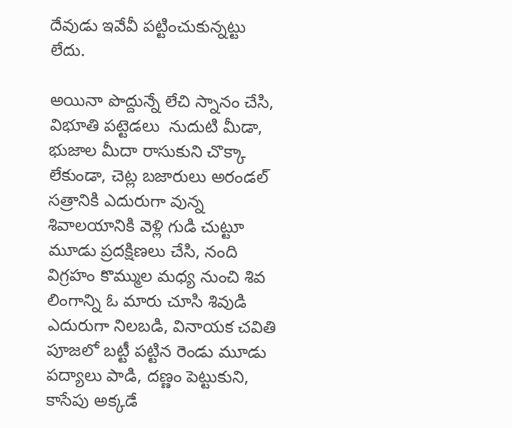దేవుడు ఇవేవీ పట్టించుకున్నట్టు లేదు.

అయినా పొద్దున్నే లేచి స్నానం చేసి, విభూతి పట్టెడలు  నుదుటి మీడా, భుజాల మీదా రాసుకుని చొక్కా లేకుండా, చెట్ల బజారులు అరండల్ సత్రానికి ఎదురుగా వున్న శివాలయానికి వెళ్లి గుడి చుట్టూ మూడు ప్రదక్షిణలు చేసి, నంది విగ్రహం కొమ్ముల మధ్య నుంచి శివ లింగాన్ని ఓ మారు చూసి శివుడి ఎదురుగా నిలబడి, వినాయక చవితి పూజలో బట్టీ పట్టిన రెండు మూడు పద్యాలు పాడి, దణ్ణం పెట్టుకుని, కాసేపు అక్కడే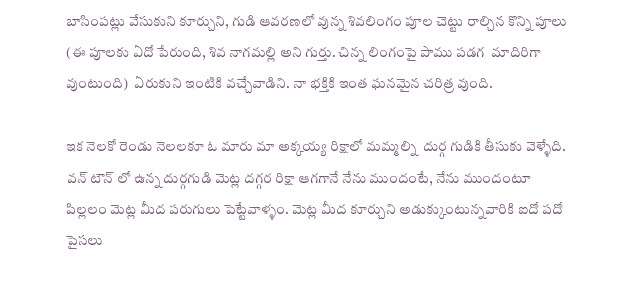బాసింపట్లు వేసుకుని కూర్చుని, గుడి ఆవరణలో వున్న శివలింగం పూల చెట్టు రాల్చిన కొన్ని పూలు (ఈ పూలకు ఏదో పేరుంది, శివ నాగమల్లి అని గుర్తు. చిన్న లింగంపై పాము పడగ  మాదిరిగా వుంటుంది)  ఏరుకుని ఇంటికి వచ్చేవాడిని. నా భక్తికి ఇంత ఘనమైన చరిత్ర వుంది.

ఇక నెలకో రెండు నెలలకూ ఓ మారు మా అక్కయ్య రిక్షాలో మమ్మల్ని  దుర్గ గుడికి తీసుకు వెళ్ళేది. వన్ టౌన్ లో ఉన్న దుర్గగుడి మెట్ల దగ్గర రిక్షా ఆగగానే నేను ముందంటే, నేను ముందంటూ పిల్లలం మెట్ల మీద పరుగులు పెట్టేవాళ్ళం. మెట్ల మీద కూర్చుని అడుక్కుంటున్నవారికి ఐదో పదో పైసలు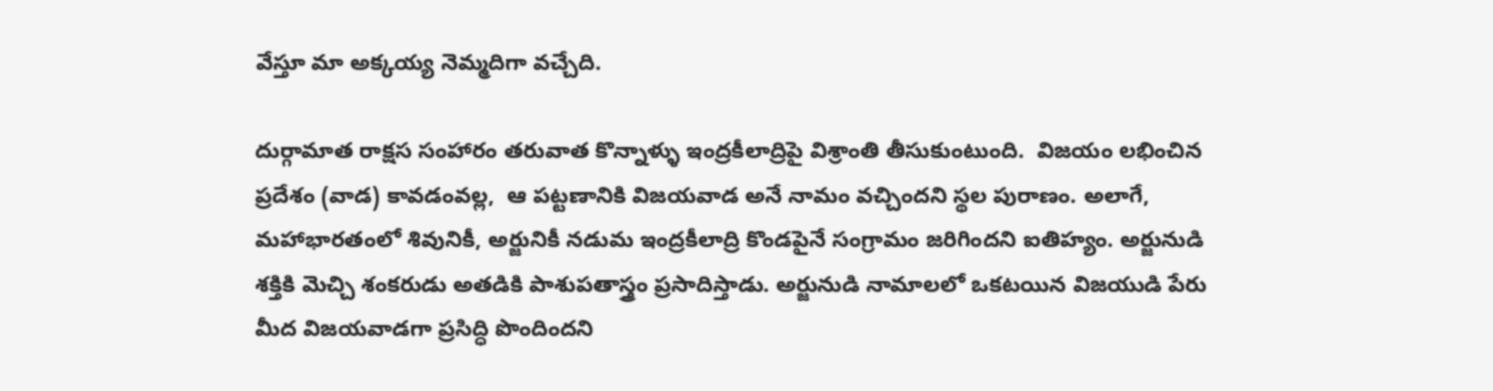వేస్తూ మా అక్కయ్య నెమ్మదిగా వచ్చేది.

దుర్గామాత రాక్షస సంహారం తరువాత కొన్నాళ్ళు ఇంద్రకీలాద్రిపై విశ్రాంతి తీసుకుంటుంది.  విజయం లభించిన ప్రదేశం (వాడ) కావడంవల్ల,  ఆ పట్టణానికి విజయవాడ అనే నామం వచ్చిందని స్థల పురాణం. అలాగే,  మహాభారతంలో శివునికీ, అర్జునికీ నడుమ ఇంద్రకీలాద్రి కొండపైనే సంగ్రామం జరిగిందని ఐతిహ్యం. అర్జునుడి శక్తికి మెచ్చి శంకరుడు అతడికి పాశుపతాస్త్రం ప్రసాదిస్తాడు. అర్జునుడి నామాలలో ఒకటయిన విజయుడి పేరు మీద విజయవాడగా ప్రసిద్ధి పొందిందని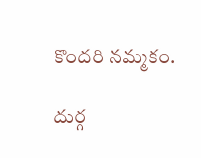కొందరి నమ్మకం.

దుర్గ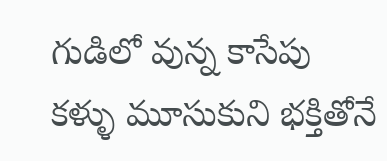గుడిలో వున్న కాసేపు కళ్ళు మూసుకుని భక్తితోనే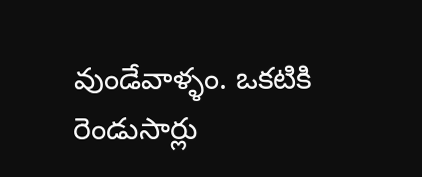వుండేవాళ్ళం. ఒకటికి రెండుసార్లు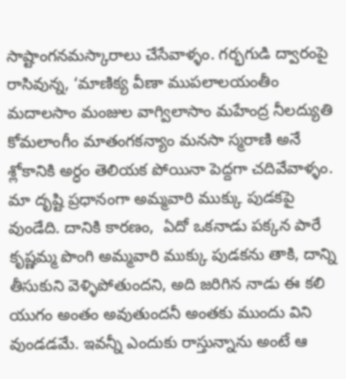సాష్టాంగనమస్కారాలు చేసేవాళ్ళం. గర్భగుడి ద్వారంపై రాసివున్న, ‘మాణిక్య వీణా ముపలాలయంతీం మదాలసాం మంజుల వాగ్విలాసాం మహేంద్ర నీలద్యుతి కోమలాంగీం మాతంగకన్యాం మనసా స్మరాణి అనే శ్లోకానికి అర్ధం తెలియక పోయినా పెద్దగా చదివేవాళ్ళం. మా దృష్టి ప్రధానంగా అమ్మవారి ముక్కు పుడకపై వుండేది. దానికి కారణం,  ఏదో ఒకనాడు పక్కన పారే కృష్ణమ్మ పొంగి అమ్మవారి ముక్కు పుడకను తాకి, దాన్ని తీసుకుని వెళ్ళిపోతుందని, అది జరిగిన నాడు ఈ కలి యుగం అంతం అవుతుందనీ అంతకు ముందు విని వుండడమే. ఇవన్నీ ఎందుకు రాస్తున్నాను అంటే ఆ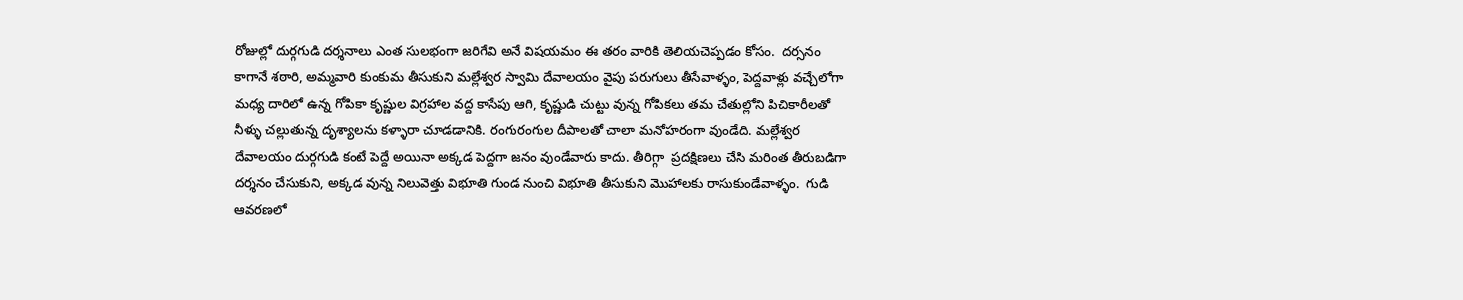రోజుల్లో దుర్గగుడి దర్శనాలు ఎంత సులభంగా జరిగేవి అనే విషయమం ఈ తరం వారికి తెలియచెప్పడం కోసం.  దర్సనం కాగానే శఠారి, అమ్మవారి కుంకుమ తీసుకుని మల్లేశ్వర స్వామి దేవాలయం వైపు పరుగులు తీసేవాళ్ళం, పెద్దవాళ్లు వచ్చేలోగా మధ్య దారిలో ఉన్న గోపికా కృష్ణుల విగ్రహాల వద్ద కాసేపు ఆగి, కృష్ణుడి చుట్టు వున్న గోపికలు తమ చేతుల్లోని పిచికారీలతో నీళ్ళు చల్లుతున్న దృశ్యాలను కళ్ళారా చూడడానికి. రంగురంగుల దీపాలతో చాలా మనోహరంగా వుండేది. మల్లేశ్వర దేవాలయం దుర్గగుడి కంటే పెద్దే అయినా అక్కడ పెద్దగా జనం వుండేవారు కాదు. తీరిగ్గా  ప్రదక్షిణలు చేసి మరింత తీరుబడిగా దర్శనం చేసుకుని, అక్కడ వున్న నిలువెత్తు విభూతి గుండ నుంచి విభూతి తీసుకుని మొహాలకు రాసుకుండేవాళ్ళం.  గుడి ఆవరణలో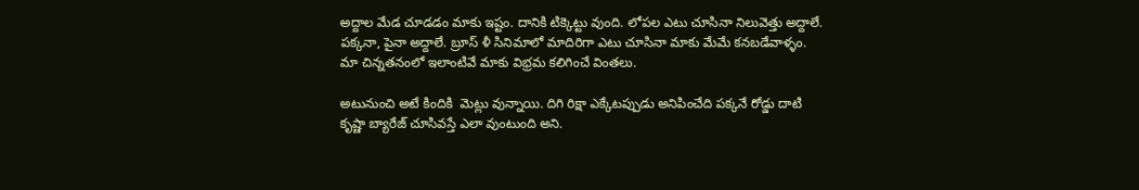అద్దాల మేడ చూడడం మాకు ఇష్టం. దానికి టిక్కెట్టు వుంది. లోపల ఎటు చూసినా నిలువెత్తు అద్దాలే. పక్కనా, పైనా అద్దాలే. బ్రూస్ ళీ సినిమాలో మాదిరిగా ఎటు చూసినా మాకు మేమే కనబడేవాళ్ళం. మా చిన్నతనంలో ఇలాంటివే మాకు విభ్రమ కలిగించే వింతలు.

అటునుంచి అటే కిందికి  మెట్లు వున్నాయి. దిగి రిక్షా ఎక్కేటప్పుడు అనిపించేది పక్కనే రోడ్డు దాటి కృష్ణా బ్యారేజ్ చూసివస్తే ఎలా వుంటుంది అని.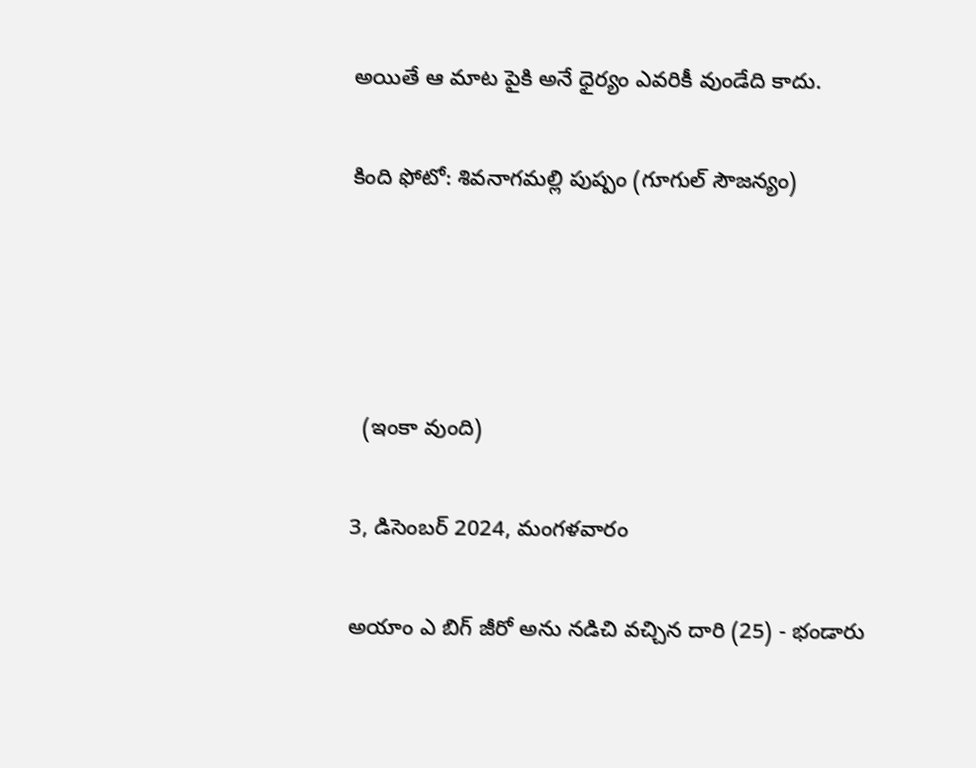అయితే ఆ మాట పైకి అనే ధైర్యం ఎవరికీ వుండేది కాదు.

కింది ఫోటో: శివనాగమల్లి పుష్పం (గూగుల్ సౌజన్యం)




  (ఇంకా వుంది)

3, డిసెంబర్ 2024, మంగళవారం

అయాం ఎ బిగ్ జీరో అను నడిచి వచ్చిన దారి (25) - భండారు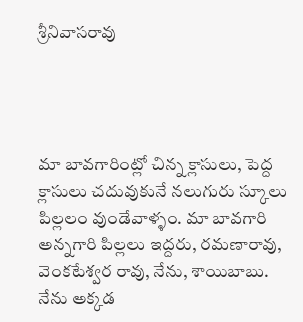శ్రీనివాసరావు




మా బావగారింట్లో చిన్న క్లాసులు, పెద్ద క్లాసులు చదువుకునే నలుగురు స్కూలు  పిల్లలం వుండేవాళ్ళం. మా బావగారి అన్నగారి పిల్లలు ఇద్దరు, రమణారావు, వెంకటేశ్వర రావు, నేను, శాయిబాబు. నేను అక్కడ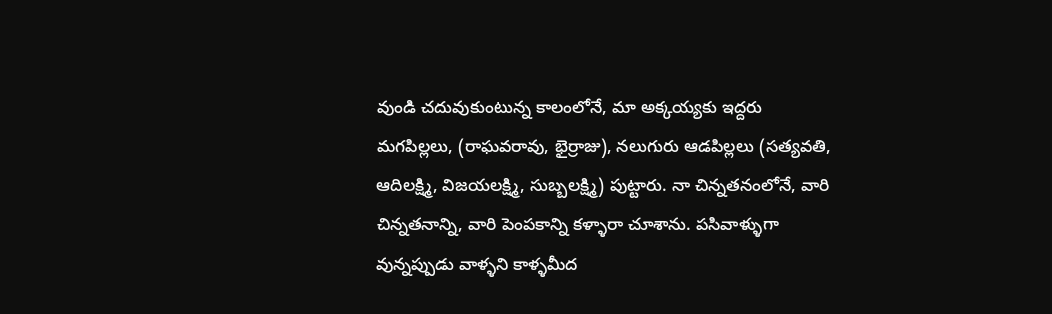వుండి చదువుకుంటున్న కాలంలోనే, మా అక్కయ్యకు ఇద్దరు మగపిల్లలు, (రాఘవరావు, భైర్రాజు), నలుగురు ఆడపిల్లలు (సత్యవతి, ఆదిలక్ష్మి, విజయలక్ష్మి, సుబ్బలక్ష్మి) పుట్టారు. నా చిన్నతనంలోనే, వారి చిన్నతనాన్ని, వారి పెంపకాన్ని కళ్ళారా చూశాను. పసివాళ్ళుగా వున్నప్పుడు వాళ్ళని కాళ్ళమీద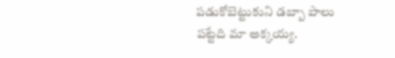పడుకోబెట్టుకుని డబ్బా పాలు పట్టేది మా అక్కయ్య.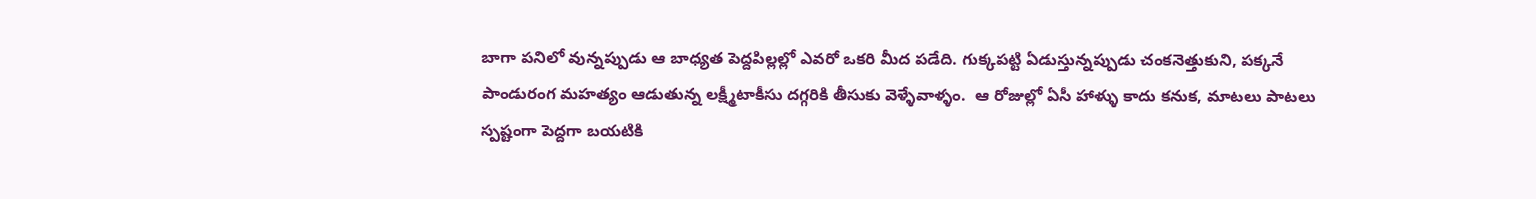బాగా పనిలో వున్నప్పుడు ఆ బాధ్యత పెద్దపిల్లల్లో ఎవరో ఒకరి మీద పడేది. గుక్కపట్టి ఏడుస్తున్నప్పుడు చంకనెత్తుకుని, పక్కనే పాండురంగ మహత్యం ఆడుతున్న లక్ష్మీటాకీసు దగ్గరికి తీసుకు వెళ్ళేవాళ్ళం.  ఆ రోజుల్లో ఏసీ హాళ్ళు కాదు కనుక, మాటలు పాటలు స్పష్టంగా పెద్దగా బయటికి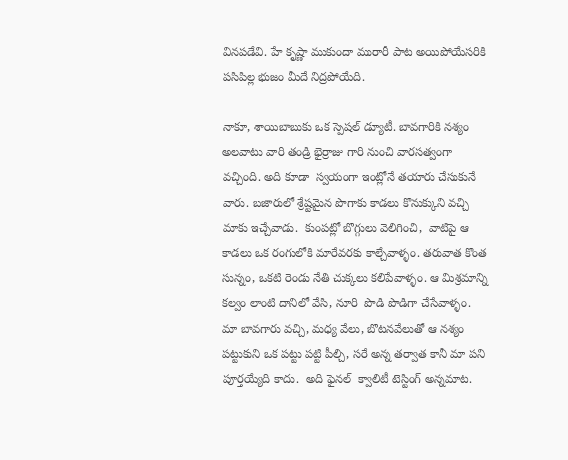వినపడేవి. హే కృష్ణా ముకుందా మురారీ పాట అయిపోయేసరికి పసిపిల్ల భుజం మీదే నిద్రపోయేది.

నాకూ, శాయిబాబుకు ఒక స్పెషల్ డ్యూటీ. బావగారికి నశ్యం అలవాటు వారి తండ్రి భైర్రాజు గారి నుంచి వారసత్వంగా వచ్చింది. అది కూడా  స్వయంగా ఇంట్లోనే తయారు చేసుకునే వారు. బజారులో శ్రేష్టమైన పొగాకు కాడలు కొనుక్కుని వచ్చి మాకు ఇచ్చేవాడు.  కుంపట్లో బొగ్గులు వెలిగించి,  వాటిపై ఆ కాడలు ఒక రంగులోకి మారేవరకు కాల్చేవాళ్ళం. తరువాత కొంత సున్నం, ఒకటి రెండు నేతి చుక్కలు కలిపేవాళ్ళం. ఆ మిశ్రమాన్ని కల్వం లాంటి దానిలో వేసి, నూరి  పొడి పొడిగా చేసేవాళ్ళం.  మా బావగారు వచ్చి, మధ్య వేలు, బొటనవేలుతో ఆ నశ్యం పట్టుకుని ఒక పట్టు పట్టి పీల్చి, సరే అన్న తర్వాత కానీ మా పని పూర్తయ్యేది కాదు.  అది ఫైనల్  క్వాలిటీ టెస్టింగ్ అన్నమాట.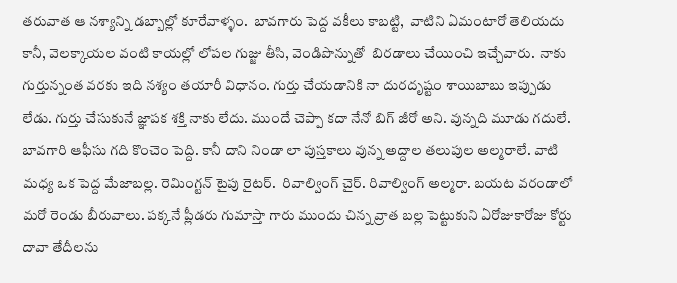తరువాత ఆ నశ్యాన్ని డబ్బాల్లో కూరేవాళ్ళం.  బావగారు పెద్ద వకీలు కాబట్టి,  వాటిని ఏమంటారో తెలియదు కానీ, వెలక్కాయల వంటి కాయల్లో లోపల గుజ్జు తీసి, వెండిపొన్నుతో  బిరడాలు చేయించి ఇచ్చేవారు.  నాకు గుర్తున్నంత వరకు ఇది నశ్యం తయారీ విధానం. గుర్తు చేయడానికి నా దురదృష్టం శాయిబాబు ఇప్పుడు లేడు. గుర్తు చేసుకునే జ్ఞాపక శక్తి నాకు లేదు. ముందే చెప్పా కదా నేనో బిగ్ జీరో అని. వున్నది మూడు గదులే. బావగారి ఆఫీసు గది కొంచెం పెద్ది. కానీ దాని నిండా లా పుస్తకాలు వున్న అద్దాల తలుపుల అల్మరాలే. వాటి మధ్య ఒక పెద్ద మేజాబల్ల. రెమింగ్టన్ టైపు రైటర్.  రివాల్వింగ్ చైర్. రివాల్వింగ్ అల్మరా. బయట వరండాలో మరో రెండు బీరువాలు. పక్కనే ప్లీడరు గుమాస్తా గారు ముందు చిన్న వ్రాత బల్ల పెట్టుకుని ఏరోజుకారోజు కోర్టు దావా తేదీలను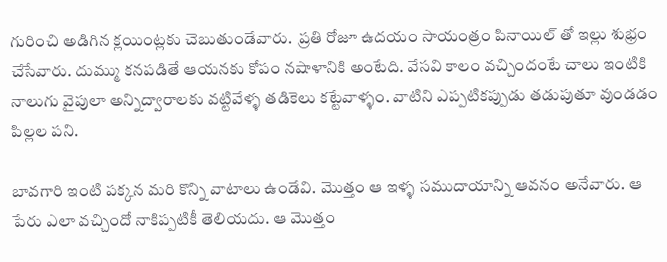గురించి అడిగిన క్లయింట్లకు చెబుతుండేవారు.  ప్రతి రోజూ ఉదయం సాయంత్రం పినాయిల్ తో ఇల్లు శుభ్రం చేసేవారు. దుమ్ము కనపడితే ఆయనకు కోపం నషాళానికి అంటేది. వేసవి కాలం వచ్చిందంటే చాలు ఇంటికి నాలుగు వైపులా అన్నిద్వారాలకు వట్టివేళ్ళ తడికెలు కట్టేవాళ్ళం. వాటిని ఎప్పటికప్పుడు తడుపుతూ వుండడం పిల్లల పని.

బావగారి ఇంటి పక్కన మరి కొన్ని వాటాలు ఉండేవి. మొత్తం ఆ ఇళ్ళ సముదాయాన్ని ఆవనం అనేవారు. ఆ పేరు ఎలా వచ్చిందో నాకిప్పటికీ తెలియదు. ఆ మొత్తం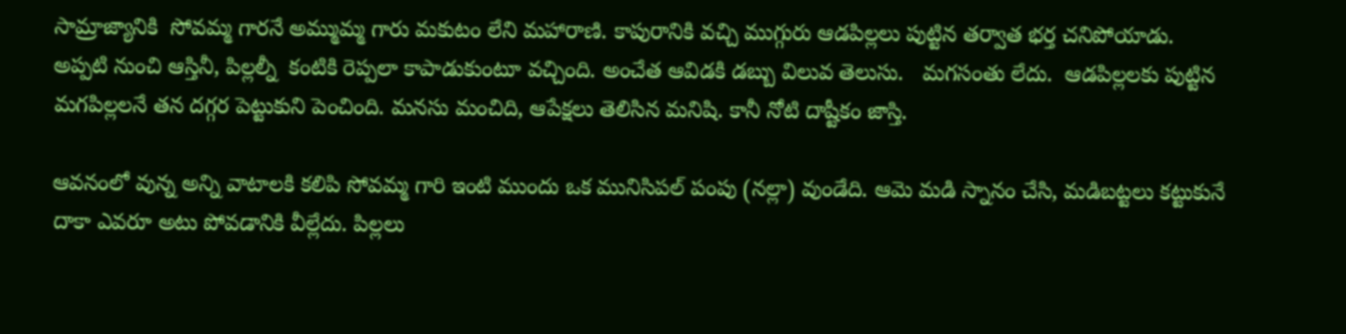సామ్రాజ్యానికి  సోవమ్మ గారనే అమ్ముమ్మ గారు మకుటం లేని మహారాణి. కాపురానికి వచ్చి ముగ్గురు ఆడపిల్లలు పుట్టిన తర్వాత భర్త చనిపోయాడు. అప్పటి నుంచి ఆస్తినీ, పిల్లల్నీ  కంటికి రెప్పలా కాపాడుకుంటూ వచ్చింది. అంచేత ఆవిడకి డబ్బు విలువ తెలుసు.   మగసంతు లేదు.  ఆడపిల్లలకు పుట్టిన  మగపిల్లలనే తన దగ్గర పెట్టుకుని పెంచింది. మనసు మంచిది, ఆపేక్షలు తెలిసిన మనిషి. కానీ నోటి దాష్టీకం జాస్తి.

ఆవనంలో వున్న అన్ని వాటాలకి కలిపి సోవమ్మ గారి ఇంటి ముందు ఒక మునిసిపల్ పంపు (నల్లా) వుండేది. ఆమె మడి స్నానం చేసి, మడిబట్టలు కట్టుకునే దాకా ఎవరూ అటు పోవడానికి వీల్లేదు. పిల్లలు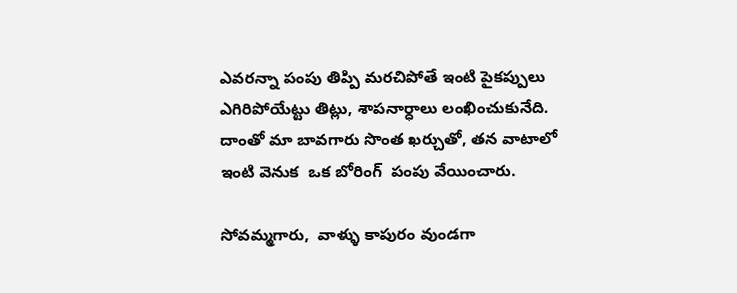ఎవరన్నా పంపు తిప్పి మరచిపోతే ఇంటి పైకప్పులు ఎగిరిపోయేట్టు తిట్లు, శాపనార్ధాలు లంఖించుకునేది.  దాంతో మా బావగారు సొంత ఖర్చుతో, తన వాటాలో ఇంటి వెనుక  ఒక బోరింగ్  పంపు వేయించారు.

సోవమ్మగారు,  వాళ్ళు కాపురం వుండగా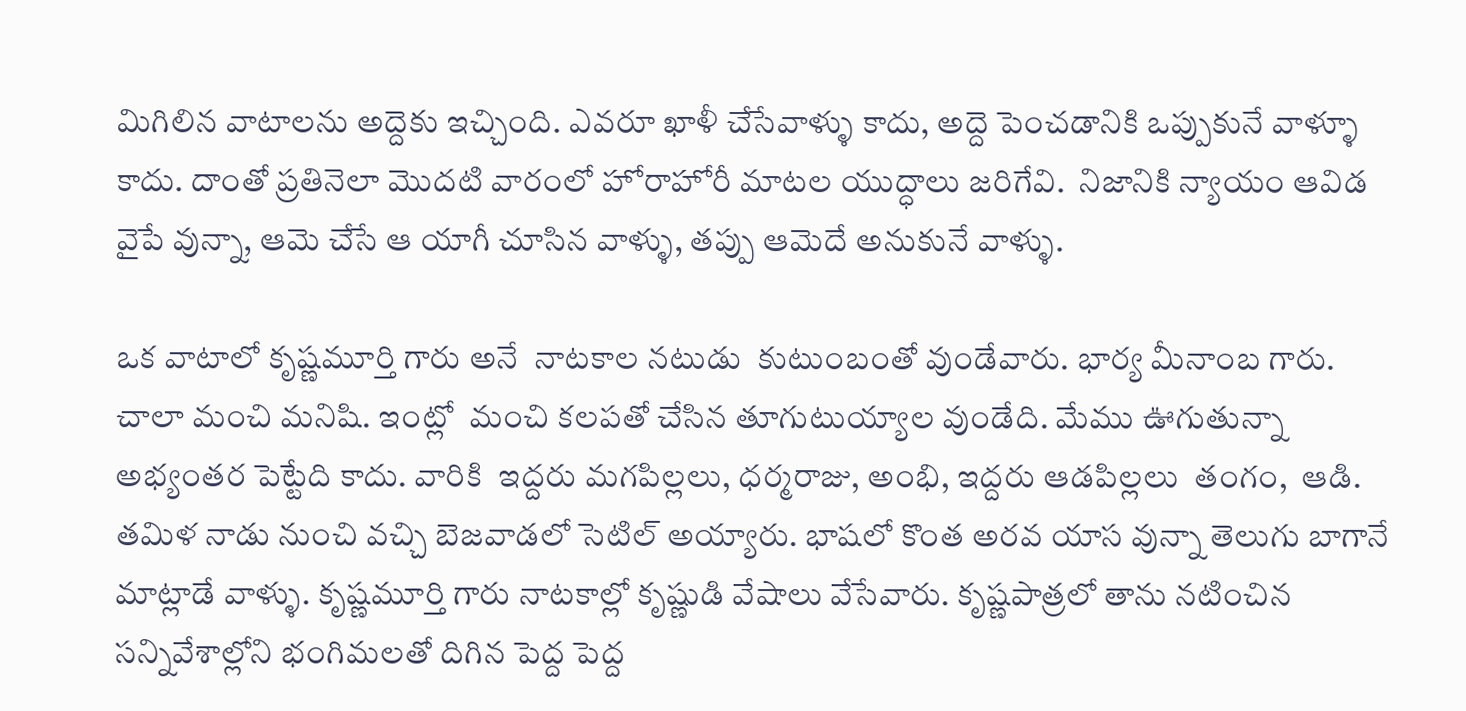మిగిలిన వాటాలను అద్దెకు ఇచ్చింది. ఎవరూ ఖాళీ చేసేవాళ్ళు కాదు, అద్దె పెంచడానికి ఒప్పుకునే వాళ్ళూ కాదు. దాంతో ప్రతినెలా మొదటి వారంలో హోరాహోరీ మాటల యుద్ధాలు జరిగేవి.  నిజానికి న్యాయం ఆవిడ వైపే వున్నా, ఆమె చేసే ఆ యాగీ చూసిన వాళ్ళు, తప్పు ఆమెదే అనుకునే వాళ్ళు.

ఒక వాటాలో కృష్ణమూర్తి గారు అనే  నాటకాల నటుడు  కుటుంబంతో వుండేవారు. భార్య మీనాంబ గారు. చాలా మంచి మనిషి. ఇంట్లో  మంచి కలపతో చేసిన తూగుటుయ్యాల వుండేది. మేము ఊగుతున్నా అభ్యంతర పెట్టేది కాదు. వారికి  ఇద్దరు మగపిల్లలు, ధర్మరాజు, అంభి, ఇద్దరు ఆడపిల్లలు  తంగం,  ఆడి. తమిళ నాడు నుంచి వచ్చి బెజవాడలో సెటిల్ అయ్యారు. భాషలో కొంత అరవ యాస వున్నా తెలుగు బాగానే  మాట్లాడే వాళ్ళు. కృష్ణమూర్తి గారు నాటకాల్లో కృష్ణుడి వేషాలు వేసేవారు. కృష్ణపాత్రలో తాను నటించిన సన్నివేశాల్లోని భంగిమలతో దిగిన పెద్ద పెద్ద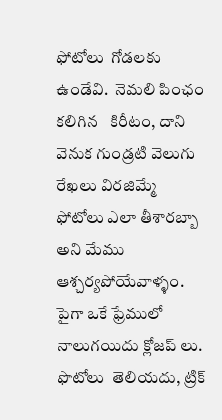ఫోటోలు  గోడలకు ఉండేవి.  నెమలి పింఛం కలిగిన   కిరీటం, దాని వెనుక గుండ్రటి వెలుగు రేఖలు విరజిమ్మే  ఫోటోలు ఎలా తీశారబ్బా  అని మేము ఆశ్చర్యపోయేవాళ్ళం.  పైగా ఒకే ఫ్రేములో  నాలుగయిదు క్లోజప్ లు. ఫొటోలు  తెలియదు, ట్రిక్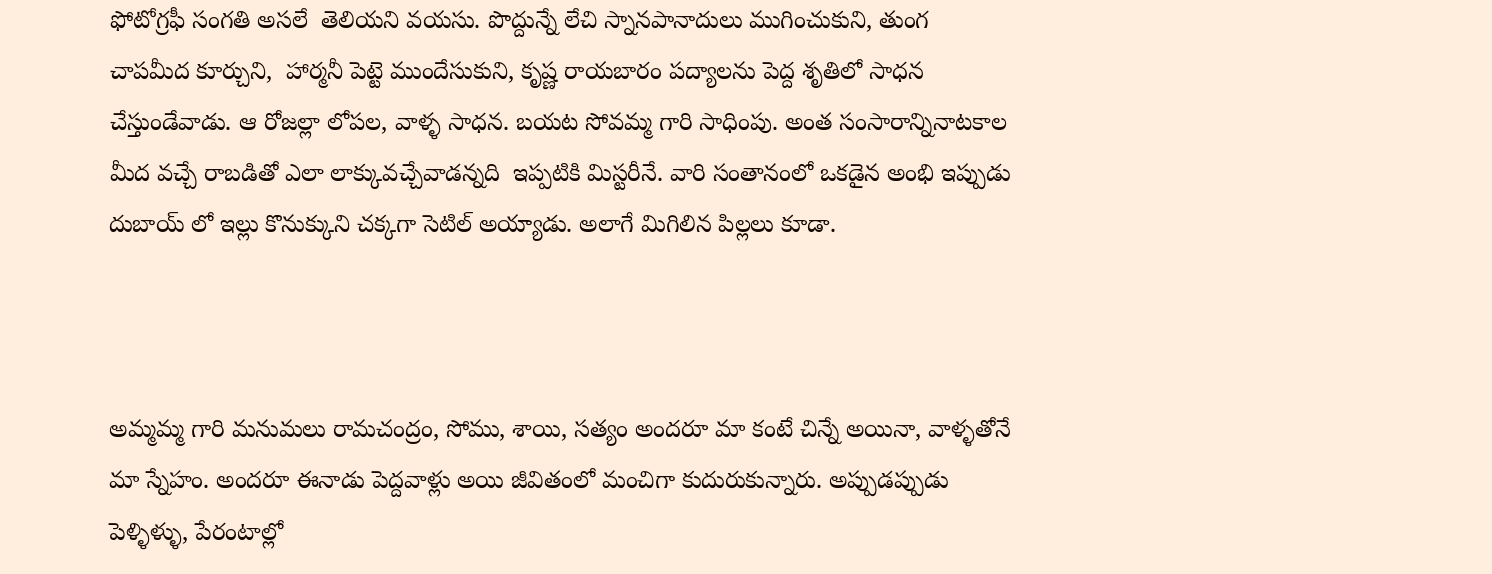ఫోటోగ్రఫీ సంగతి అసలే  తెలియని వయసు. పొద్దున్నే లేచి స్నానపానాదులు ముగించుకుని, తుంగ చాపమీద కూర్చుని,  హార్మనీ పెట్టె ముందేసుకుని, కృష్ణ రాయబారం పద్యాలను పెద్ద శృతిలో సాధన చేస్తుండేవాడు. ఆ రోజల్లా లోపల, వాళ్ళ సాధన. బయట సోవమ్మ గారి సాధింపు. అంత సంసారాన్నినాటకాల మీద వచ్చే రాబడితో ఎలా లాక్కువచ్చేవాడన్నది  ఇప్పటికి మిస్టరీనే. వారి సంతానంలో ఒకడైన అంభి ఇప్పుడు దుబాయ్ లో ఇల్లు కొనుక్కుని చక్కగా సెటిల్ అయ్యాడు. అలాగే మిగిలిన పిల్లలు కూడా.



అమ్మమ్మ గారి మనుమలు రామచంద్రం, సోము, శాయి, సత్యం అందరూ మా కంటే చిన్నే అయినా, వాళ్ళతోనే మా స్నేహం. అందరూ ఈనాడు పెద్దవాళ్లు అయి జీవితంలో మంచిగా కుదురుకున్నారు. అప్పుడప్పుడు పెళ్ళిళ్ళు, పేరంటాల్లో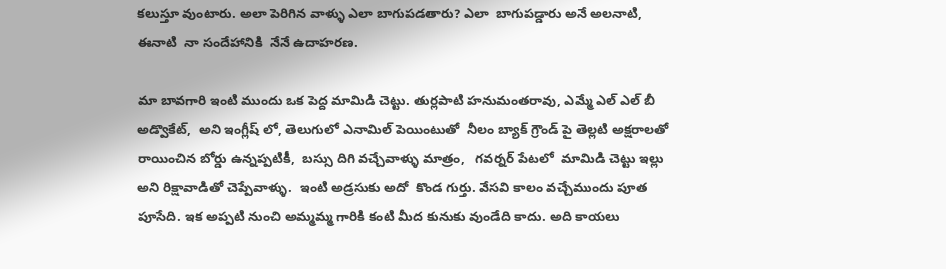కలుస్తూ వుంటారు. అలా పెరిగిన వాళ్ళు ఎలా బాగుపడతారు? ఎలా  బాగుపడ్డారు అనే అలనాటి, ఈనాటి  నా సందేహానికి  నేనే ఉదాహరణ.

మా బావగారి ఇంటి ముందు ఒక పెద్ద మామిడి చెట్టు. తుర్లపాటి హనుమంతరావు, ఎమ్మే ఎల్ ఎల్ బీ అడ్వొకేట్,  అని ఇంగ్లీష్ లో, తెలుగులో ఎనామిల్ పెయింటుతో  నీలం బ్యాక్ గ్రౌండ్ పై తెల్లటి అక్షరాలతో  రాయించిన బోర్డు ఉన్నప్పటికీ,  బస్సు దిగి వచ్చేవాళ్ళు మాత్రం,   గవర్నర్ పేటలో  మామిడి చెట్టు ఇల్లు అని రిక్షావాడితో చెప్పేవాళ్ళు.  ఇంటి అడ్రసుకు అదో  కొండ గుర్తు. వేసవి కాలం వచ్చేముందు పూత పూసేది. ఇక అప్పటి నుంచి అమ్మమ్మ గారికి కంటి మీద కునుకు వుండేది కాదు. అది కాయలు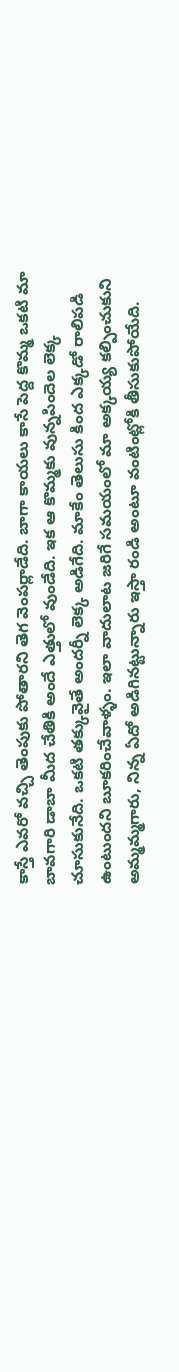కాస్తే ఎవరో వచ్చి తెంపుకు పోతారని తెగ వెంపర్లాడేది. బాగా కాయలు కాసే పెద్ద కొమ్మ ఒకటి మా బావగారి డాబా మీద చేతికి అందే ఎత్తులో వుండేది. ఇక ఆ కొమ్మకు వున్నపిందెల లెక్క చూసుకునేది. ఒకటి తక్కువైతే అందర్నీ లెక్క అడిగేది. మాకేం తెలుసు కింద ఎక్కడో రాలిపడి ఉంటుందని బూకరించేవాళ్ళం. ఇలా వాదులాట జరిగే సమయంలో మా అక్కయ్య కల్పించుకుని అమ్మమ్మగారు, నిన్న ఏదో అడిగినట్టున్నారు ఇస్తా రండి అంటూ వంటింట్లోకి తీసుకుపోయేది.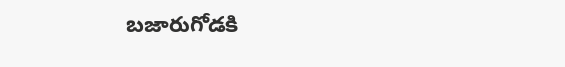బజారుగోడకి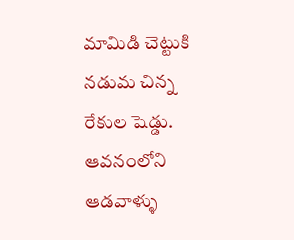మామిడి చెట్టుకి నడుమ చిన్న రేకుల షెడ్డు. ఆవనంలోని ఆడవాళ్ళు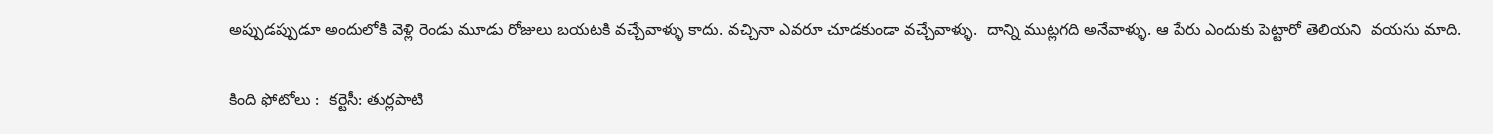అప్పుడప్పుడూ అందులోకి వెళ్లి రెండు మూడు రోజులు బయటకి వచ్చేవాళ్ళు కాదు. వచ్చినా ఎవరూ చూడకుండా వచ్చేవాళ్ళు.  దాన్ని ముట్లగది అనేవాళ్ళు. ఆ పేరు ఎందుకు పెట్టారో తెలియని  వయసు మాది.

కింది ఫోటోలు :  కర్టెసీ: తుర్లపాటి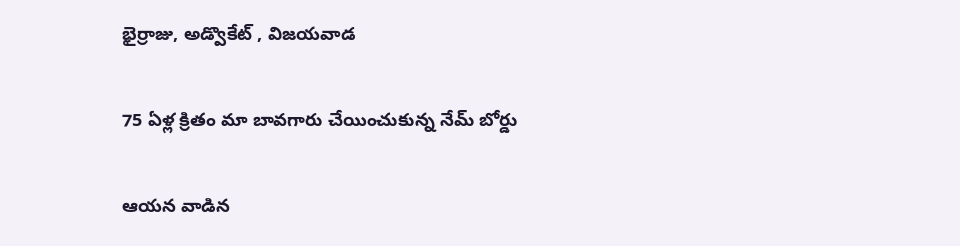భైర్రాజు, అడ్వొకేట్ , విజయవాడ


75 ఏళ్ల క్రితం మా బావగారు చేయించుకున్న నేమ్ బోర్డు


ఆయన వాడిన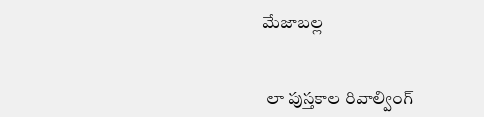మేజాబల్ల


 లా పుస్తకాల రివాల్వింగ్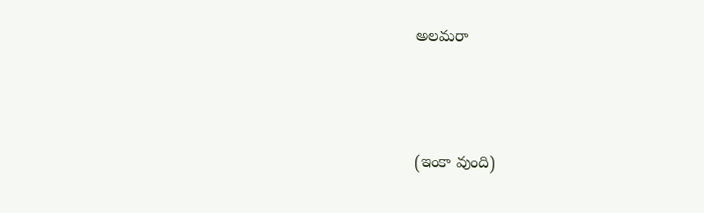అలమరా





(ఇంకా వుంది)